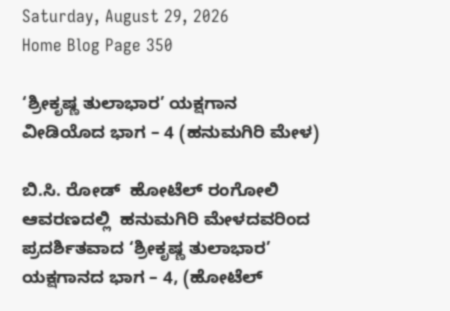Saturday, August 29, 2026
Home Blog Page 350

‘ಶ್ರೀಕೃಷ್ಣ ತುಲಾಭಾರ’ ಯಕ್ಷಗಾನ ವೀಡಿಯೊದ ಭಾಗ – 4 (ಹನುಮಗಿರಿ ಮೇಳ)

ಬಿ.ಸಿ. ರೋಡ್  ಹೋಟೆಲ್ ರಂಗೋಲಿ ಆವರಣದಲ್ಲಿ  ಹನುಮಗಿರಿ ಮೇಳದವರಿಂದ ಪ್ರದರ್ಶಿತವಾದ ‘ಶ್ರೀಕೃಷ್ಣ ತುಲಾಭಾರ’ ಯಕ್ಷಗಾನದ ಭಾಗ – 4, (ಹೋಟೆಲ್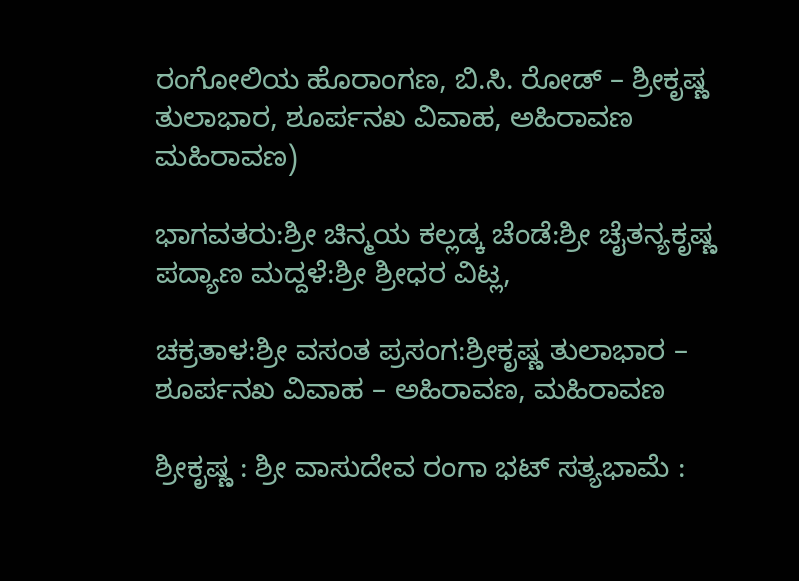ರಂಗೋಲಿಯ ಹೊರಾಂಗಣ, ಬಿ.ಸಿ. ರೋಡ್ – ಶ್ರೀಕೃಷ್ಣ ತುಲಾಭಾರ, ಶೂರ್ಪನಖ ವಿವಾಹ, ಅಹಿರಾವಣ ಮಹಿರಾವಣ)

ಭಾಗವತರು:ಶ್ರೀ ಚಿನ್ಮಯ ಕಲ್ಲಡ್ಕ ಚೆಂಡೆ:ಶ್ರೀ ಚೈತನ್ಯಕೃಷ್ಣ ಪದ್ಯಾಣ ಮದ್ದಳೆ:ಶ್ರೀ ಶ್ರೀಧರ ವಿಟ್ಲ,

ಚಕ್ರತಾಳ:ಶ್ರೀ ವಸಂತ ಪ್ರಸಂಗ:ಶ್ರೀಕೃಷ್ಣ ತುಲಾಭಾರ – ಶೂರ್ಪನಖ ವಿವಾಹ – ಅಹಿರಾವಣ, ಮಹಿರಾವಣ

ಶ್ರೀಕೃಷ್ಣ : ಶ್ರೀ ವಾಸುದೇವ ರಂಗಾ ಭಟ್ ಸತ್ಯಭಾಮೆ :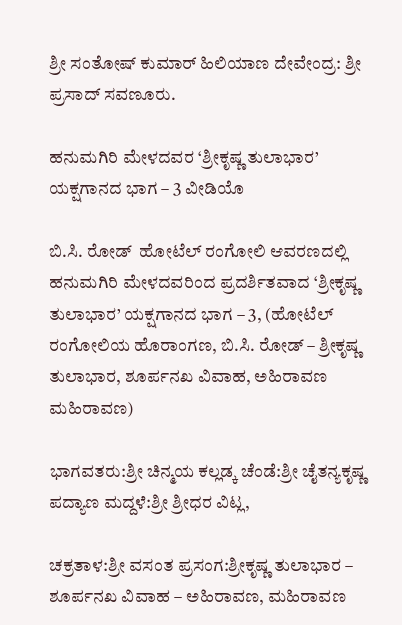ಶ್ರೀ ಸಂತೋಷ್ ಕುಮಾರ್ ಹಿಲಿಯಾಣ ದೇವೇಂದ್ರ: ಶ್ರೀ ಪ್ರಸಾದ್ ಸವಣೂರು.

ಹನುಮಗಿರಿ ಮೇಳದವರ ‘ಶ್ರೀಕೃಷ್ಣ ತುಲಾಭಾರ’ ಯಕ್ಷಗಾನದ ಭಾಗ – 3 ವೀಡಿಯೊ

ಬಿ.ಸಿ. ರೋಡ್  ಹೋಟೆಲ್ ರಂಗೋಲಿ ಆವರಣದಲ್ಲಿ  ಹನುಮಗಿರಿ ಮೇಳದವರಿಂದ ಪ್ರದರ್ಶಿತವಾದ ‘ಶ್ರೀಕೃಷ್ಣ ತುಲಾಭಾರ’ ಯಕ್ಷಗಾನದ ಭಾಗ – 3, (ಹೋಟೆಲ್ ರಂಗೋಲಿಯ ಹೊರಾಂಗಣ, ಬಿ.ಸಿ. ರೋಡ್ – ಶ್ರೀಕೃಷ್ಣ ತುಲಾಭಾರ, ಶೂರ್ಪನಖ ವಿವಾಹ, ಅಹಿರಾವಣ ಮಹಿರಾವಣ)

ಭಾಗವತರು:ಶ್ರೀ ಚಿನ್ಮಯ ಕಲ್ಲಡ್ಕ ಚೆಂಡೆ:ಶ್ರೀ ಚೈತನ್ಯಕೃಷ್ಣ ಪದ್ಯಾಣ ಮದ್ದಳೆ:ಶ್ರೀ ಶ್ರೀಧರ ವಿಟ್ಲ,

ಚಕ್ರತಾಳ:ಶ್ರೀ ವಸಂತ ಪ್ರಸಂಗ:ಶ್ರೀಕೃಷ್ಣ ತುಲಾಭಾರ – ಶೂರ್ಪನಖ ವಿವಾಹ – ಅಹಿರಾವಣ, ಮಹಿರಾವಣ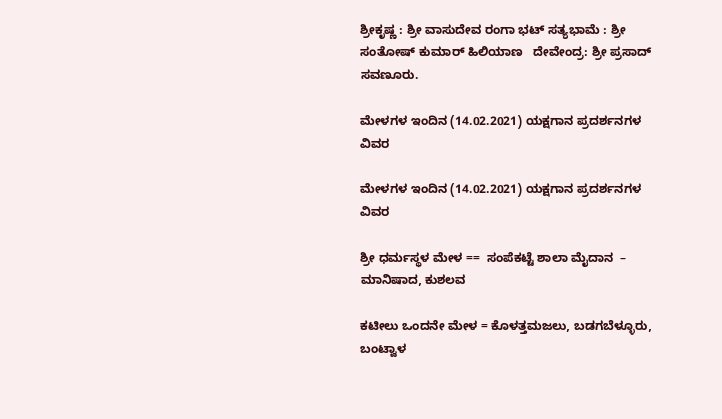ಶ್ರೀಕೃಷ್ಣ : ಶ್ರೀ ವಾಸುದೇವ ರಂಗಾ ಭಟ್ ಸತ್ಯಭಾಮೆ : ಶ್ರೀ ಸಂತೋಷ್ ಕುಮಾರ್ ಹಿಲಿಯಾಣ   ದೇವೇಂದ್ರ: ಶ್ರೀ ಪ್ರಸಾದ್ ಸವಣೂರು.

ಮೇಳಗಳ ಇಂದಿನ (14.02.2021) ಯಕ್ಷಗಾನ ಪ್ರದರ್ಶನಗಳ ವಿವರ

ಮೇಳಗಳ ಇಂದಿನ (14.02.2021) ಯಕ್ಷಗಾನ ಪ್ರದರ್ಶನಗಳ ವಿವರ

ಶ್ರೀ ಧರ್ಮಸ್ಥಳ ಮೇಳ ==  ಸಂಪೆಕಟ್ಟೆ ಶಾಲಾ ಮೈದಾನ  – ಮಾನಿಷಾದ, ಕುಶಲವ

ಕಟೀಲು ಒಂದನೇ ಮೇಳ = ಕೊಳತ್ತಮಜಲು, ಬಡಗಬೆಳ್ಳೂರು, ಬಂಟ್ವಾಳ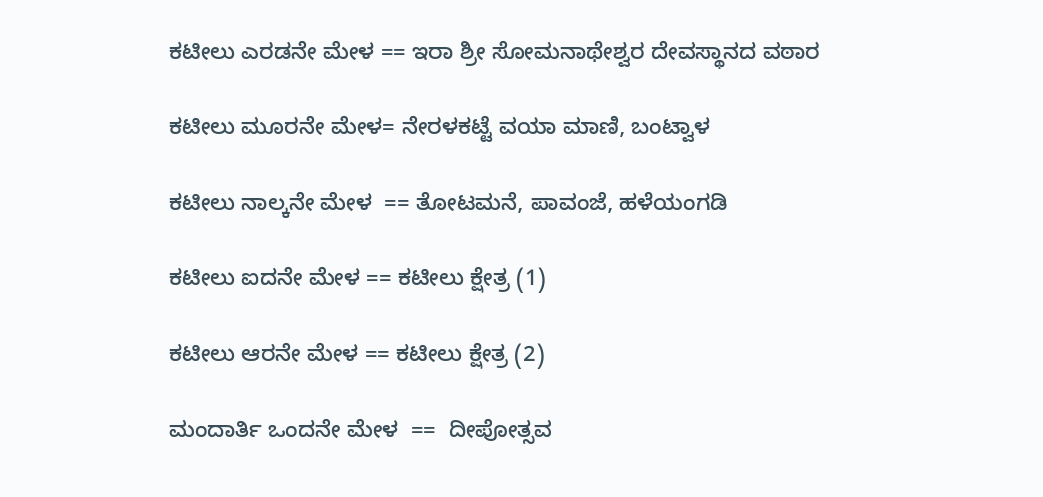ಕಟೀಲು ಎರಡನೇ ಮೇಳ == ಇರಾ ಶ್ರೀ ಸೋಮನಾಥೇಶ್ವರ ದೇವಸ್ಥಾನದ ವಠಾರ

ಕಟೀಲು ಮೂರನೇ ಮೇಳ= ನೇರಳಕಟ್ಟೆ ವಯಾ ಮಾಣಿ, ಬಂಟ್ವಾಳ

ಕಟೀಲು ನಾಲ್ಕನೇ ಮೇಳ  == ತೋಟಮನೆ, ಪಾವಂಜೆ, ಹಳೆಯಂಗಡಿ

ಕಟೀಲು ಐದನೇ ಮೇಳ == ಕಟೀಲು ಕ್ಷೇತ್ರ (1)

ಕಟೀಲು ಆರನೇ ಮೇಳ == ಕಟೀಲು ಕ್ಷೇತ್ರ (2)

ಮಂದಾರ್ತಿ ಒಂದನೇ ಮೇಳ  ==  ದೀಪೋತ್ಸವ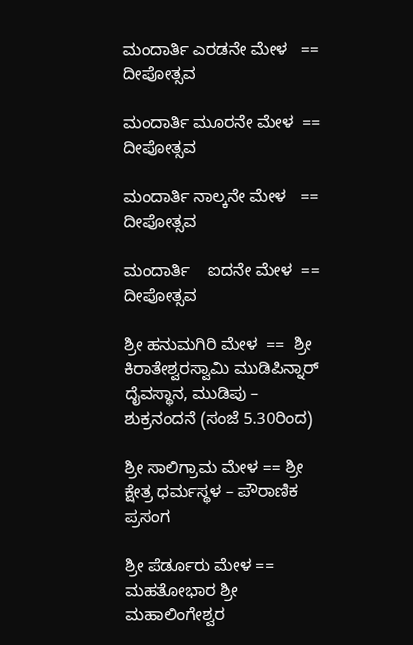ಮಂದಾರ್ತಿ ಎರಡನೇ ಮೇಳ   ==   ದೀಪೋತ್ಸವ

ಮಂದಾರ್ತಿ ಮೂರನೇ ಮೇಳ  ==  ದೀಪೋತ್ಸವ

ಮಂದಾರ್ತಿ ನಾಲ್ಕನೇ ಮೇಳ   ==  ದೀಪೋತ್ಸವ

ಮಂದಾರ್ತಿ    ಐದನೇ ಮೇಳ  ==  ದೀಪೋತ್ಸವ

ಶ್ರೀ ಹನುಮಗಿರಿ ಮೇಳ  ==  ಶ್ರೀ ಕಿರಾತೇಶ್ವರಸ್ವಾಮಿ ಮುಡಿಪಿನ್ನಾರ್ ದೈವಸ್ಥಾನ, ಮುಡಿಪು – ಶುಕ್ರನಂದನೆ (ಸಂಜೆ 5.30ರಿಂದ)

ಶ್ರೀ ಸಾಲಿಗ್ರಾಮ ಮೇಳ == ಶ್ರೀ ಕ್ಷೇತ್ರ ಧರ್ಮಸ್ಥಳ – ಪೌರಾಣಿಕ ಪ್ರಸಂಗ

ಶ್ರೀ ಪೆರ್ಡೂರು ಮೇಳ == ಮಹತೋಭಾರ ಶ್ರೀ ಮಹಾಲಿಂಗೇಶ್ವರ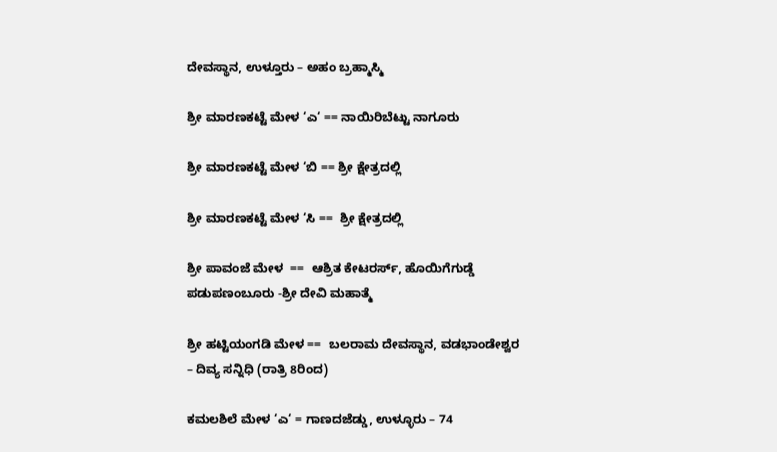ದೇವಸ್ಥಾನ, ಉಳ್ತೂರು – ಅಹಂ ಬ್ರಹ್ಮಾಸ್ಮಿ

ಶ್ರೀ ಮಾರಣಕಟ್ಟೆ ಮೇಳ ‘ಎ‘ == ನಾಯಿರಿಬೆಟ್ಟು ನಾಗೂರು

ಶ್ರೀ ಮಾರಣಕಟ್ಟೆ ಮೇಳ ‘ಬಿ == ಶ್ರೀ ಕ್ಷೇತ್ರದಲ್ಲಿ

ಶ್ರೀ ಮಾರಣಕಟ್ಟೆ ಮೇಳ ‘ಸಿ ==  ಶ್ರೀ ಕ್ಷೇತ್ರದಲ್ಲಿ

ಶ್ರೀ ಪಾವಂಜೆ ಮೇಳ  ==  ಆಶ್ರಿತ ಕೇಟರರ್ಸ್, ಹೊಯಿಗೆಗುಡ್ಡೆ ಪಡುಪಣಂಬೂರು -ಶ್ರೀ ದೇವಿ ಮಹಾತ್ಮೆ

ಶ್ರೀ ಹಟ್ಟಿಯಂಗಡಿ ಮೇಳ ==  ಬಲರಾಮ ದೇವಸ್ಥಾನ, ವಡಭಾಂಡೇಶ್ವರ – ದಿವ್ಯ ಸನ್ನಿಧಿ (ರಾತ್ರಿ 8ರಿಂದ)

ಕಮಲಶಿಲೆ ಮೇಳ ‘ಎ‘ = ಗಾಣದಜೆಡ್ಡು, ಉಳ್ಳೂರು – 74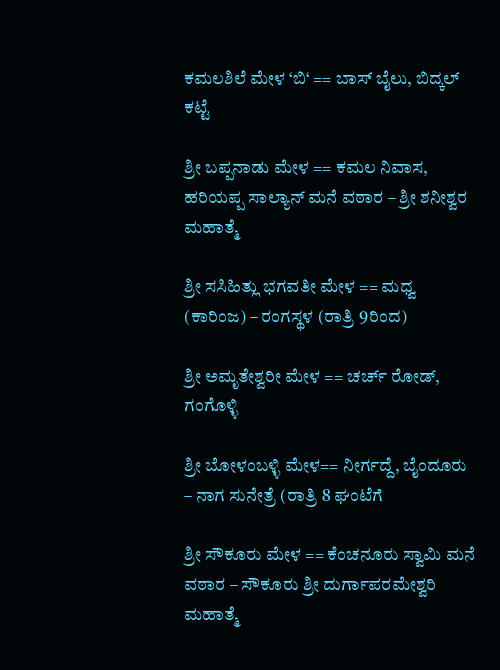ಕಮಲಶಿಲೆ ಮೇಳ ‘ಬಿ‘ == ಬಾಸ್ ಬೈಲು, ಬಿದ್ಕಲ್ ಕಟ್ಟೆ

ಶ್ರೀ ಬಪ್ಪನಾಡು ಮೇಳ == ಕಮಲ ನಿವಾಸ, ಹರಿಯಪ್ಪ ಸಾಲ್ಯಾನ್ ಮನೆ ವಠಾರ – ಶ್ರೀ ಶನೀಶ್ವರ ಮಹಾತ್ಮೆ

ಶ್ರೀ ಸಸಿಹಿತ್ಲು ಭಗವತೀ ಮೇಳ == ಮಧ್ವ (ಕಾರಿಂಜ) – ರಂಗಸ್ಥಳ (ರಾತ್ರಿ 9ರಿಂದ)

ಶ್ರೀ ಅಮೃತೇಶ್ವರೀ ಮೇಳ == ಚರ್ಚ್ ರೋಡ್, ಗಂಗೊಳ್ಳಿ

ಶ್ರೀ ಬೋಳಂಬಳ್ಳಿ ಮೇಳ== ನೀರ್ಗದ್ದೆ, ಬೈಂದೂರು – ನಾಗ ಸುನೇತ್ರೆ (ರಾತ್ರಿ 8 ಘಂಟೆಗೆ

ಶ್ರೀ ಸೌಕೂರು ಮೇಳ == ಕೆಂಚನೂರು ಸ್ವಾಮಿ ಮನೆ ವಠಾರ – ಸೌಕೂರು ಶ್ರೀ ದುರ್ಗಾಪರಮೇಶ್ವರಿ ಮಹಾತ್ಮೆ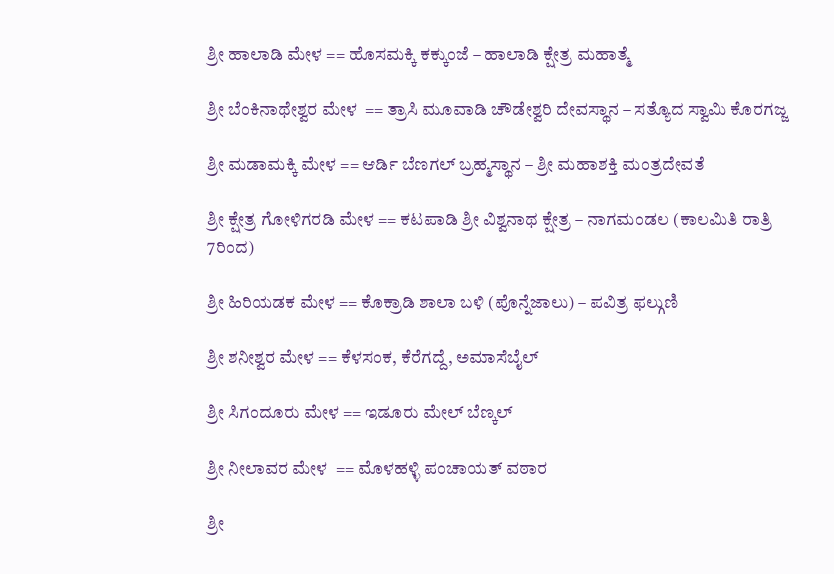ಶ್ರೀ ಹಾಲಾಡಿ ಮೇಳ == ಹೊಸಮಕ್ಕಿ ಕಕ್ಕುಂಜೆ – ಹಾಲಾಡಿ ಕ್ಷೇತ್ರ ಮಹಾತ್ಮೆ

ಶ್ರೀ ಬೆಂಕಿನಾಥೇಶ್ವರ ಮೇಳ  == ತ್ರಾಸಿ ಮೂವಾಡಿ ಚೌಡೇಶ್ವರಿ ದೇವಸ್ಥಾನ – ಸತ್ಯೊದ ಸ್ವಾಮಿ ಕೊರಗಜ್ಜ

ಶ್ರೀ ಮಡಾಮಕ್ಕಿ ಮೇಳ == ಆರ್ಡಿ ಬೆಣಗಲ್ ಬ್ರಹ್ಮಸ್ಥಾನ – ಶ್ರೀ ಮಹಾಶಕ್ತಿ ಮಂತ್ರದೇವತೆ

ಶ್ರೀ ಕ್ಷೇತ್ರ ಗೋಳಿಗರಡಿ ಮೇಳ == ಕಟಪಾಡಿ ಶ್ರೀ ವಿಶ್ವನಾಥ ಕ್ಷೇತ್ರ – ನಾಗಮಂಡಲ (ಕಾಲಮಿತಿ ರಾತ್ರಿ 7ರಿಂದ)

ಶ್ರೀ ಹಿರಿಯಡಕ ಮೇಳ == ಕೊಕ್ರಾಡಿ ಶಾಲಾ ಬಳಿ (ಪೊನ್ನೆಜಾಲು) – ಪವಿತ್ರ ಫಲ್ಗುಣಿ

ಶ್ರೀ ಶನೀಶ್ವರ ಮೇಳ == ಕೆಳಸಂಕ, ಕೆರೆಗದ್ದೆ, ಅಮಾಸೆಬೈಲ್

ಶ್ರೀ ಸಿಗಂದೂರು ಮೇಳ == ಇಡೂರು ಮೇಲ್ ಬೆಣ್ಕಲ್

ಶ್ರೀ ನೀಲಾವರ ಮೇಳ  == ಮೊಳಹಳ್ಳಿ ಪಂಚಾಯತ್ ವಠಾರ

ಶ್ರೀ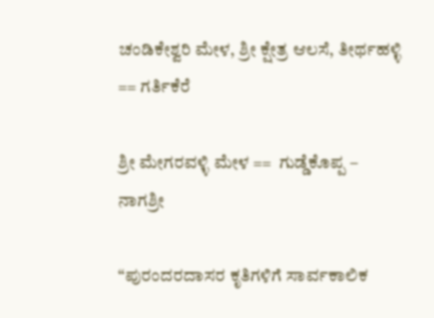ಚಂಡಿಕೇಶ್ವರಿ ಮೇಳ, ಶ್ರೀ ಕ್ಷೇತ್ರ ಆಲಸೆ, ತೀರ್ಥಹಳ್ಳಿ == ಗರ್ತಿಕೆರೆ

ಶ್ರೀ ಮೇಗರವಳ್ಳಿ ಮೇಳ ==  ಗುಡ್ಡೆಕೊಪ್ಪ – ನಾಗಶ್ರೀ

“ಪುರಂದರದಾಸರ ಕೃತಿಗಳಿಗೆ ಸಾರ್ವಕಾಲಿಕ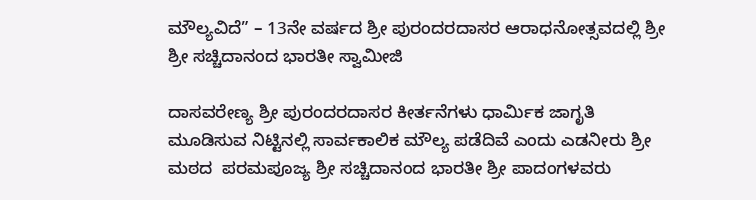ಮೌಲ್ಯವಿದೆ” – 13ನೇ ವರ್ಷದ ಶ್ರೀ ಪುರಂದರದಾಸರ ಆರಾಧನೋತ್ಸವದಲ್ಲಿ ಶ್ರೀ ಶ್ರೀ ಸಚ್ಚಿದಾನಂದ ಭಾರತೀ ಸ್ವಾಮೀಜಿ

ದಾಸವರೇಣ್ಯ ಶ್ರೀ ಪುರಂದರದಾಸರ ಕೀರ್ತನೆಗಳು ಧಾರ್ಮಿಕ ಜಾಗೃತಿ ಮೂಡಿಸುವ ನಿಟ್ಟಿನಲ್ಲಿ ಸಾರ್ವಕಾಲಿಕ ಮೌಲ್ಯ ಪಡೆದಿವೆ ಎಂದು ಎಡನೀರು ಶ್ರೀ ಮಠದ  ಪರಮಪೂಜ್ಯ ಶ್ರೀ ಸಚ್ಚಿದಾನಂದ ಭಾರತೀ ಶ್ರೀ ಪಾದಂಗಳವರು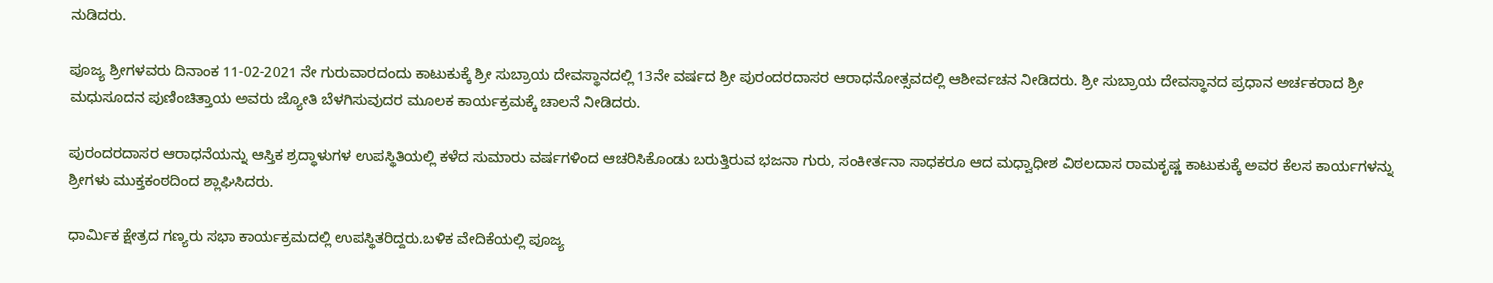ನುಡಿದರು.

ಪೂಜ್ಯ ಶ್ರೀಗಳವರು ದಿನಾಂಕ 11-02-2021 ನೇ ಗುರುವಾರದಂದು ಕಾಟುಕುಕ್ಕೆ ಶ್ರೀ ಸುಬ್ರಾಯ ದೇವಸ್ಥಾನದಲ್ಲಿ 13ನೇ ವರ್ಷದ ಶ್ರೀ ಪುರಂದರದಾಸರ ಆರಾಧನೋತ್ಸವದಲ್ಲಿ ಆಶೀರ್ವಚನ ನೀಡಿದರು. ಶ್ರೀ ಸುಬ್ರಾಯ ದೇವಸ್ಥಾನದ ಪ್ರಧಾನ ಅರ್ಚಕರಾದ ಶ್ರೀ ಮಧುಸೂದನ ಪುಣಿಂಚಿತ್ತಾಯ ಅವರು ಜ್ಯೋತಿ ಬೆಳಗಿಸುವುದರ ಮೂಲಕ ಕಾರ್ಯಕ್ರಮಕ್ಕೆ ಚಾಲನೆ ನೀಡಿದರು.

ಪುರಂದರದಾಸರ ಆರಾಧನೆಯನ್ನು ಆಸ್ತಿಕ ಶ್ರದ್ಧಾಳುಗಳ ಉಪಸ್ಥಿತಿಯಲ್ಲಿ ಕಳೆದ ಸುಮಾರು ವರ್ಷಗಳಿಂದ ಆಚರಿಸಿಕೊಂಡು ಬರುತ್ತಿರುವ ಭಜನಾ ಗುರು, ಸಂಕೀರ್ತನಾ ಸಾಧಕರೂ ಆದ ಮಧ್ವಾಧೀಶ ವಿಠಲದಾಸ ರಾಮಕೃಷ್ಣ ಕಾಟುಕುಕ್ಕೆ ಅವರ ಕೆಲಸ ಕಾರ್ಯಗಳನ್ನು ಶ್ರೀಗಳು ಮುಕ್ತಕಂಠದಿಂದ ಶ್ಲಾಘಿಸಿದರು.

ಧಾರ್ಮಿಕ ಕ್ಷೇತ್ರದ ಗಣ್ಯರು ಸಭಾ ಕಾರ್ಯಕ್ರಮದಲ್ಲಿ ಉಪಸ್ಥಿತರಿದ್ದರು.ಬಳಿಕ ವೇದಿಕೆಯಲ್ಲಿ ಪೂಜ್ಯ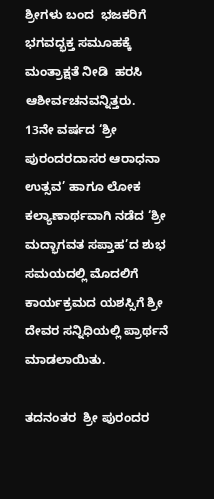ಶ್ರೀಗಳು ಬಂದ  ಭಜಕರಿಗೆ ಭಗವದ್ಭಕ್ತ ಸಮೂಹಕ್ಕೆ ಮಂತ್ರಾಕ್ಷತೆ ನೀಡಿ  ಹರಸಿ ಆಶೀರ್ವಚನವನ್ನಿತ್ತರು.
13ನೇ ವರ್ಷದ ‘ಶ್ರೀ ಪುರಂದರದಾಸರ ಆರಾಧನಾ ಉತ್ಸವ’ ಹಾಗೂ ಲೋಕ ಕಲ್ಯಾಣಾರ್ಥವಾಗಿ ನಡೆದ ‘ಶ್ರೀ ಮದ್ಭಾಗವತ ಸಪ್ತಾಹ’ದ ಶುಭ ಸಮಯದಲ್ಲಿ ಮೊದಲಿಗೆ ಕಾರ್ಯಕ್ರಮದ ಯಶಸ್ಸಿಗೆ ಶ್ರೀ ದೇವರ ಸನ್ನಿಧಿಯಲ್ಲಿ ಪ್ರಾರ್ಥನೆ ಮಾಡಲಾಯಿತು.

ತದನಂತರ  ಶ್ರೀ ಪುರಂದರ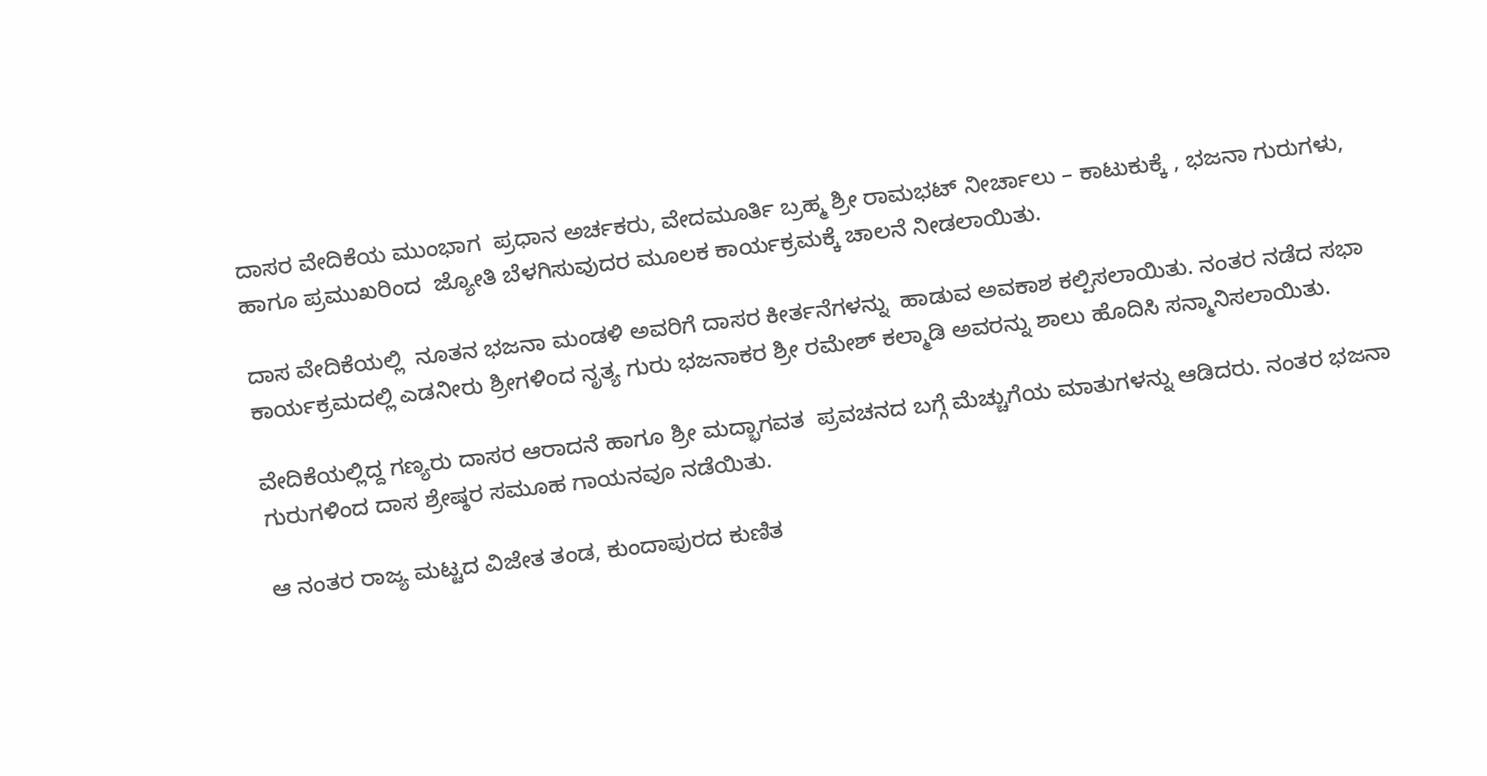ದಾಸರ ವೇದಿಕೆಯ ಮುಂಭಾಗ  ಪ್ರಧಾನ ಅರ್ಚಕರು, ವೇದಮೂರ್ತಿ ಬ್ರಹ್ಮ ಶ್ರೀ ರಾಮಭಟ್ ನೀರ್ಚಾಲು – ಕಾಟುಕುಕ್ಕೆ , ಭಜನಾ ಗುರುಗಳು, ಹಾಗೂ ಪ್ರಮುಖರಿಂದ  ಜ್ಯೋತಿ ಬೆಳಗಿಸುವುದರ ಮೂಲಕ ಕಾರ್ಯಕ್ರಮಕ್ಕೆ ಚಾಲನೆ ನೀಡಲಾಯಿತು.

ದಾಸ ವೇದಿಕೆಯಲ್ಲಿ  ನೂತನ ಭಜನಾ ಮಂಡಳಿ ಅವರಿಗೆ ದಾಸರ ಕೀರ್ತನೆಗಳನ್ನು  ಹಾಡುವ ಅವಕಾಶ ಕಲ್ಪಿಸಲಾಯಿತು. ನಂತರ ನಡೆದ ಸಭಾ ಕಾರ್ಯಕ್ರಮದಲ್ಲಿ ಎಡನೀರು ಶ್ರೀಗಳಿಂದ ನೃತ್ಯ ಗುರು ಭಜನಾಕರ ಶ್ರೀ ರಮೇಶ್ ಕಲ್ಮಾಡಿ ಅವರನ್ನು ಶಾಲು ಹೊದಿಸಿ ಸನ್ಮಾನಿಸಲಾಯಿತು.

ವೇದಿಕೆಯಲ್ಲಿದ್ದ ಗಣ್ಯರು ದಾಸರ ಆರಾದನೆ ಹಾಗೂ ಶ್ರೀ ಮದ್ಭಾಗವತ  ಪ್ರವಚನದ ಬಗ್ಗೆ ಮೆಚ್ಚುಗೆಯ ಮಾತುಗಳನ್ನು ಆಡಿದರು. ನಂತರ ಭಜನಾ ಗುರುಗಳಿಂದ ದಾಸ ಶ್ರೇಷ್ಠರ ಸಮೂಹ ಗಾಯನವೂ ನಡೆಯಿತು.

ಆ ನಂತರ ರಾಜ್ಯ ಮಟ್ಟದ ವಿಜೇತ ತಂಡ, ಕುಂದಾಪುರದ ಕುಣಿತ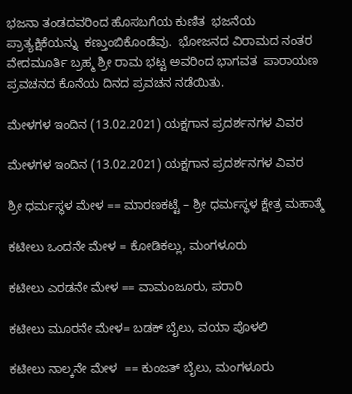ಭಜನಾ ತಂಡದವರಿಂದ ಹೊಸಬಗೆಯ ಕುಣಿತ  ಭಜನೆಯ ಪ್ರಾತ್ಯಕ್ಷಿಕೆಯನ್ನು  ಕಣ್ತುಂಬಿಕೊಂಡೆವು.  ಭೋಜನದ ವಿರಾಮದ ನಂತರ  ವೇದಮೂರ್ತಿ ಬ್ರಹ್ಮ ಶ್ರೀ ರಾಮ ಭಟ್ಟ ಅವರಿಂದ ಭಾಗವತ  ಪಾರಾಯಣ ಪ್ರವಚನದ ಕೊನೆಯ ದಿನದ ಪ್ರವಚನ ನಡೆಯಿತು.

ಮೇಳಗಳ ಇಂದಿನ (13.02.2021) ಯಕ್ಷಗಾನ ಪ್ರದರ್ಶನಗಳ ವಿವರ

ಮೇಳಗಳ ಇಂದಿನ (13.02.2021) ಯಕ್ಷಗಾನ ಪ್ರದರ್ಶನಗಳ ವಿವರ

ಶ್ರೀ ಧರ್ಮಸ್ಥಳ ಮೇಳ == ಮಾರಣಕಟ್ಟೆ – ಶ್ರೀ ಧರ್ಮಸ್ಥಳ ಕ್ಷೇತ್ರ ಮಹಾತ್ಮೆ

ಕಟೀಲು ಒಂದನೇ ಮೇಳ = ಕೋಡಿಕಲ್ಲು, ಮಂಗಳೂರು

ಕಟೀಲು ಎರಡನೇ ಮೇಳ == ವಾಮಂಜೂರು, ಪರಾರಿ

ಕಟೀಲು ಮೂರನೇ ಮೇಳ= ಬಡಕ್ ಬೈಲು, ವಯಾ ಪೊಳಲಿ

ಕಟೀಲು ನಾಲ್ಕನೇ ಮೇಳ  == ಕುಂಜತ್ ಬೈಲು, ಮಂಗಳೂರು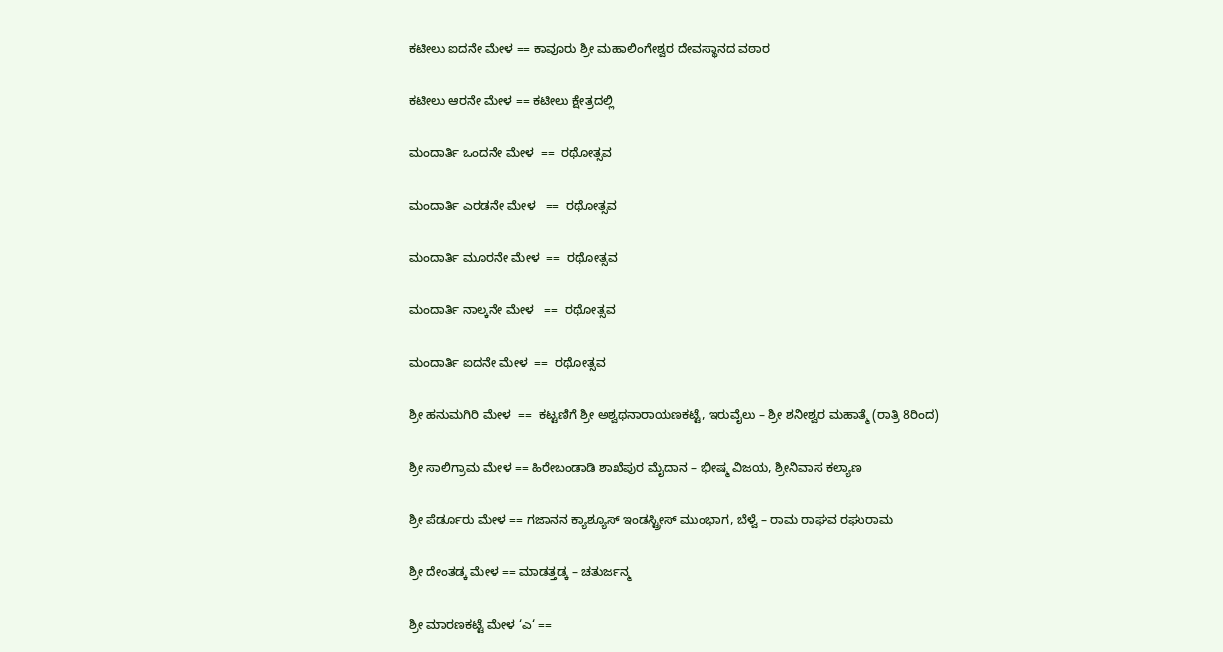ಕಟೀಲು ಐದನೇ ಮೇಳ == ಕಾವೂರು ಶ್ರೀ ಮಹಾಲಿಂಗೇಶ್ವರ ದೇವಸ್ಥಾನದ ವಠಾರ

ಕಟೀಲು ಆರನೇ ಮೇಳ == ಕಟೀಲು ಕ್ಷೇತ್ರದಲ್ಲಿ

ಮಂದಾರ್ತಿ ಒಂದನೇ ಮೇಳ  ==  ರಥೋತ್ಸವ

ಮಂದಾರ್ತಿ ಎರಡನೇ ಮೇಳ   ==  ರಥೋತ್ಸವ

ಮಂದಾರ್ತಿ ಮೂರನೇ ಮೇಳ  ==  ರಥೋತ್ಸವ

ಮಂದಾರ್ತಿ ನಾಲ್ಕನೇ ಮೇಳ   ==  ರಥೋತ್ಸವ

ಮಂದಾರ್ತಿ ಐದನೇ ಮೇಳ  ==  ರಥೋತ್ಸವ

ಶ್ರೀ ಹನುಮಗಿರಿ ಮೇಳ  ==  ಕಟ್ಟಣಿಗೆ ಶ್ರೀ ಅಶ್ವಥನಾರಾಯಣಕಟ್ಟೆ, ಇರುವೈಲು – ಶ್ರೀ ಶನೀಶ್ವರ ಮಹಾತ್ಮೆ (ರಾತ್ರಿ 8ರಿಂದ)

ಶ್ರೀ ಸಾಲಿಗ್ರಾಮ ಮೇಳ == ಹಿರೇಬಂಡಾಡಿ ಶಾಖೆಪುರ ಮೈದಾನ – ಭೀಷ್ಮ ವಿಜಯ, ಶ್ರೀನಿವಾಸ ಕಲ್ಯಾಣ

ಶ್ರೀ ಪೆರ್ಡೂರು ಮೇಳ == ಗಜಾನನ ಕ್ಯಾಶ್ಯೂಸ್ ಇಂಡಸ್ಟ್ರೀಸ್ ಮುಂಭಾಗ, ಬೆಳ್ವೆ – ರಾಮ ರಾಘವ ರಘುರಾಮ

ಶ್ರೀ ದೇಂತಡ್ಕ ಮೇಳ == ಮಾಡತ್ತಡ್ಕ – ಚತುರ್ಜನ್ಮ

ಶ್ರೀ ಮಾರಣಕಟ್ಟೆ ಮೇಳ ‘ಎ‘ ==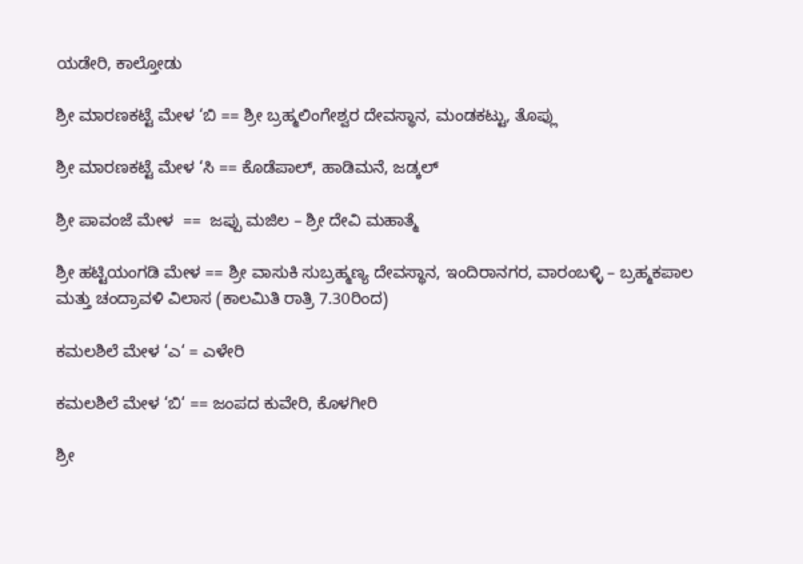ಯಡೇರಿ, ಕಾಲ್ತೋಡು

ಶ್ರೀ ಮಾರಣಕಟ್ಟೆ ಮೇಳ ‘ಬಿ == ಶ್ರೀ ಬ್ರಹ್ಮಲಿಂಗೇಶ್ವರ ದೇವಸ್ಥಾನ, ಮಂಡಕಟ್ಟು, ತೊಪ್ಲು

ಶ್ರೀ ಮಾರಣಕಟ್ಟೆ ಮೇಳ ‘ಸಿ == ಕೊಡೆಪಾಲ್, ಹಾಡಿಮನೆ, ಜಡ್ಕಲ್

ಶ್ರೀ ಪಾವಂಜೆ ಮೇಳ  ==  ಜಪ್ಪು ಮಜಿಲ – ಶ್ರೀ ದೇವಿ ಮಹಾತ್ಮೆ

ಶ್ರೀ ಹಟ್ಟಿಯಂಗಡಿ ಮೇಳ == ಶ್ರೀ ವಾಸುಕಿ ಸುಬ್ರಹ್ಮಣ್ಯ ದೇವಸ್ಥಾನ, ಇಂದಿರಾನಗರ, ವಾರಂಬಳ್ಳಿ – ಬ್ರಹ್ಮಕಪಾಲ ಮತ್ತು ಚಂದ್ರಾವಳಿ ವಿಲಾಸ (ಕಾಲಮಿತಿ ರಾತ್ರಿ 7.30ರಿಂದ)

ಕಮಲಶಿಲೆ ಮೇಳ ‘ಎ‘ = ಎಳೇರಿ

ಕಮಲಶಿಲೆ ಮೇಳ ‘ಬಿ‘ == ಜಂಪದ ಕುವೇರಿ, ಕೊಳಗೀರಿ

ಶ್ರೀ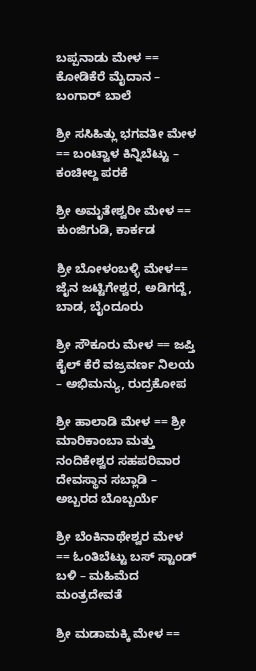ಬಪ್ಪನಾಡು ಮೇಳ == ಕೋಡಿಕೆರೆ ಮೈದಾನ – ಬಂಗಾರ್ ಬಾಲೆ

ಶ್ರೀ ಸಸಿಹಿತ್ಲು ಭಗವತೀ ಮೇಳ == ಬಂಟ್ವಾಳ ಕಿನ್ನಿಬೆಟ್ಟು – ಕಂಚೀಲ್ದ ಪರಕೆ

ಶ್ರೀ ಅಮೃತೇಶ್ವರೀ ಮೇಳ == ಕುಂಜಿಗುಡಿ, ಕಾರ್ಕಡ

ಶ್ರೀ ಬೋಳಂಬಳ್ಳಿ ಮೇಳ== ಜೈನ ಜಟ್ಟಿಗೇಶ್ವರ, ಅಡಿಗದ್ದೆ, ಬಾಡ, ಬೈಂದೂರು

ಶ್ರೀ ಸೌಕೂರು ಮೇಳ == ಜಪ್ತಿ ಕೈಲ್ ಕೆರೆ ವಜ್ರವರ್ಣ ನಿಲಯ – ಅಭಿಮನ್ಯು, ರುದ್ರಕೋಪ

ಶ್ರೀ ಹಾಲಾಡಿ ಮೇಳ == ಶ್ರೀ ಮಾರಿಕಾಂಬಾ ಮತ್ತು ನಂದಿಕೇಶ್ವರ ಸಹಪರಿವಾರ ದೇವಸ್ಥಾನ ಸಬ್ಲಾಡಿ – ಅಬ್ಬರದ ಬೊಬ್ಬರ್ಯೆ

ಶ್ರೀ ಬೆಂಕಿನಾಥೇಶ್ವರ ಮೇಳ  == ಓಂತಿಬೆಟ್ಟು ಬಸ್ ಸ್ಟಾಂಡ್ ಬಳಿ – ಮಹಿಮೆದ ಮಂತ್ರದೇವತೆ

ಶ್ರೀ ಮಡಾಮಕ್ಕಿ ಮೇಳ ==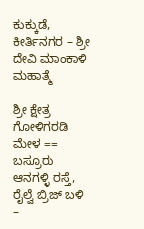ಕುಕ್ಕುಡೆ, ಕೀರ್ತಿನಗರ – ಶ್ರೀ ದೇವಿ ಮಾಂಕಾಳಿ ಮಹಾತ್ಮೆ

ಶ್ರೀ ಕ್ಷೇತ್ರ ಗೋಳಿಗರಡಿ ಮೇಳ == ಬಸ್ರೂರು ಆನಗಳ್ಳಿ ರಸ್ತೆ, ರೈಲ್ವೆ ಬ್ರಿಜ್ ಬಳಿ –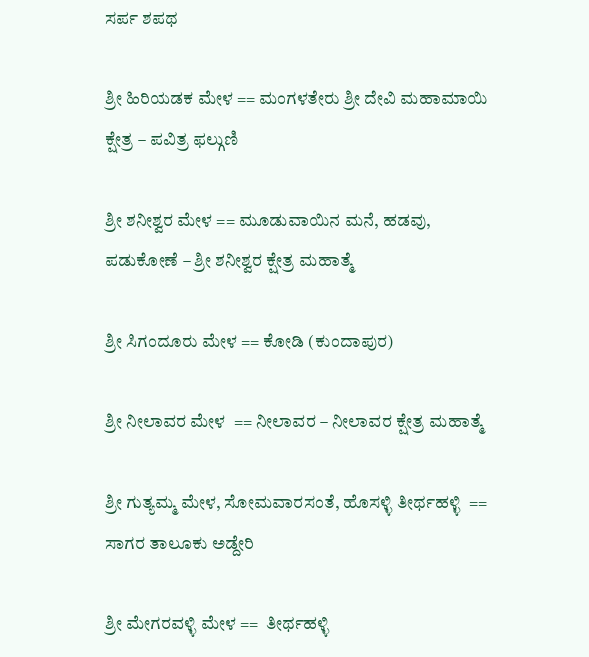ಸರ್ಪ ಶಪಥ

ಶ್ರೀ ಹಿರಿಯಡಕ ಮೇಳ == ಮಂಗಳತೇರು ಶ್ರೀ ದೇವಿ ಮಹಾಮಾಯಿ ಕ್ಷೇತ್ರ – ಪವಿತ್ರ ಫಲ್ಗುಣಿ

ಶ್ರೀ ಶನೀಶ್ವರ ಮೇಳ == ಮೂಡುವಾಯಿನ ಮನೆ, ಹಡವು, ಪಡುಕೋಣೆ – ಶ್ರೀ ಶನೀಶ್ವರ ಕ್ಷೇತ್ರ ಮಹಾತ್ಮೆ

ಶ್ರೀ ಸಿಗಂದೂರು ಮೇಳ == ಕೋಡಿ (ಕುಂದಾಪುರ)

ಶ್ರೀ ನೀಲಾವರ ಮೇಳ  == ನೀಲಾವರ – ನೀಲಾವರ ಕ್ಷೇತ್ರ ಮಹಾತ್ಮೆ

ಶ್ರೀ ಗುತ್ಯಮ್ಮ ಮೇಳ, ಸೋಮವಾರಸಂತೆ, ಹೊಸಳ್ಳಿ ತೀರ್ಥಹಳ್ಳಿ  == ಸಾಗರ ತಾಲೂಕು ಅಡ್ದೇರಿ

ಶ್ರೀ ಮೇಗರವಳ್ಳಿ ಮೇಳ ==  ತೀರ್ಥಹಳ್ಳಿ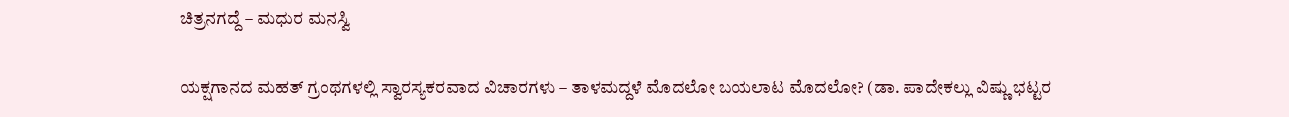ಚಿತ್ರನಗದ್ದೆ – ಮಧುರ ಮನಸ್ವಿ

ಯಕ್ಷಗಾನದ ಮಹತ್ ಗ್ರಂಥಗಳಲ್ಲಿ ಸ್ವಾರಸ್ಯಕರವಾದ ವಿಚಾರಗಳು – ತಾಳಮದ್ದಳೆ ಮೊದಲೋ ಬಯಲಾಟ ಮೊದಲೋ? (ಡಾ. ಪಾದೇಕಲ್ಲು ವಿಷ್ಣು ಭಟ್ಟರ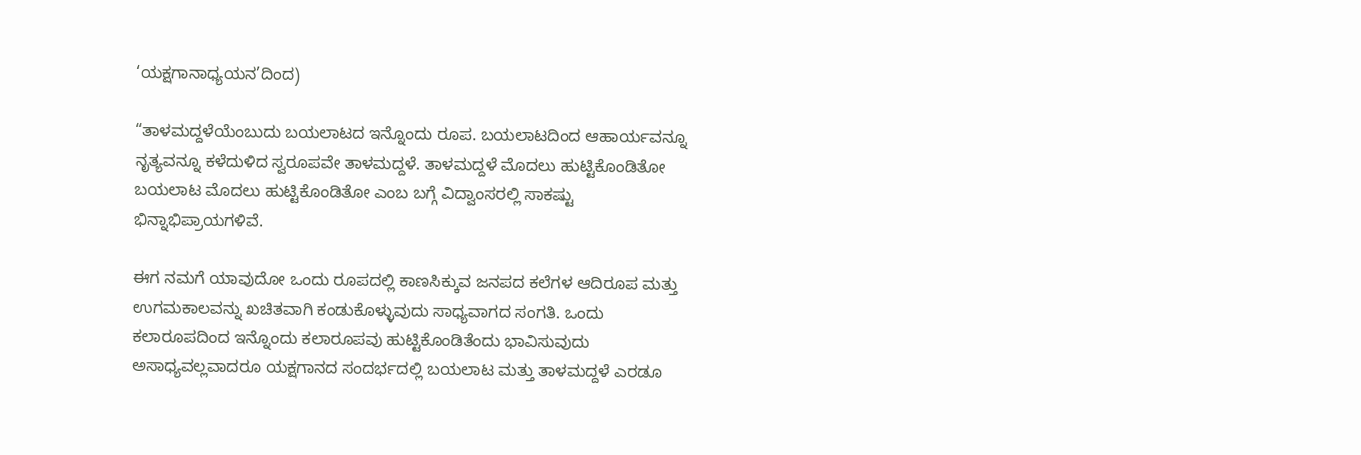‘ಯಕ್ಷಗಾನಾಧ್ಯಯನ’ದಿಂದ)

“ತಾಳಮದ್ದಳೆಯೆಂಬುದು ಬಯಲಾಟದ ಇನ್ನೊಂದು ರೂಪ. ಬಯಲಾಟದಿಂದ ಆಹಾರ್ಯವನ್ನೂ ನೃತ್ಯವನ್ನೂ ಕಳೆದುಳಿದ ಸ್ವರೂಪವೇ ತಾಳಮದ್ದಳೆ. ತಾಳಮದ್ದಳೆ ಮೊದಲು ಹುಟ್ಟಿಕೊಂಡಿತೋ ಬಯಲಾಟ ಮೊದಲು ಹುಟ್ಟಿಕೊಂಡಿತೋ ಎಂಬ ಬಗ್ಗೆ ವಿದ್ವಾಂಸರಲ್ಲಿ ಸಾಕಷ್ಟು ಭಿನ್ನಾಭಿಪ್ರಾಯಗಳಿವೆ.

ಈಗ ನಮಗೆ ಯಾವುದೋ ಒಂದು ರೂಪದಲ್ಲಿ ಕಾಣಸಿಕ್ಕುವ ಜನಪದ ಕಲೆಗಳ ಆದಿರೂಪ ಮತ್ತು ಉಗಮಕಾಲವನ್ನು ಖಚಿತವಾಗಿ ಕಂಡುಕೊಳ್ಳುವುದು ಸಾಧ್ಯವಾಗದ ಸಂಗತಿ. ಒಂದು ಕಲಾರೂಪದಿಂದ ಇನ್ನೊಂದು ಕಲಾರೂಪವು ಹುಟ್ಟಿಕೊಂಡಿತೆಂದು ಭಾವಿಸುವುದು ಅಸಾಧ್ಯವಲ್ಲವಾದರೂ ಯಕ್ಷಗಾನದ ಸಂದರ್ಭದಲ್ಲಿ ಬಯಲಾಟ ಮತ್ತು ತಾಳಮದ್ದಳೆ ಎರಡೂ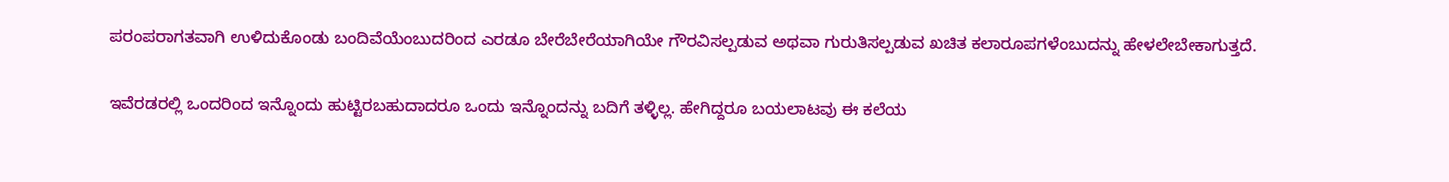ಪರಂಪರಾಗತವಾಗಿ ಉಳಿದುಕೊಂಡು ಬಂದಿವೆಯೆಂಬುದರಿಂದ ಎರಡೂ ಬೇರೆಬೇರೆಯಾಗಿಯೇ ಗೌರವಿಸಲ್ಪಡುವ ಅಥವಾ ಗುರುತಿಸಲ್ಪಡುವ ಖಚಿತ ಕಲಾರೂಪಗಳೆಂಬುದನ್ನು ಹೇಳಲೇಬೇಕಾಗುತ್ತದೆ.

ಇವೆರಡರಲ್ಲಿ ಒಂದರಿಂದ ಇನ್ನೊಂದು ಹುಟ್ಟಿರಬಹುದಾದರೂ ಒಂದು ಇನ್ನೊಂದನ್ನು ಬದಿಗೆ ತಳ್ಳಿಲ್ಲ. ಹೇಗಿದ್ದರೂ ಬಯಲಾಟವು ಈ ಕಲೆಯ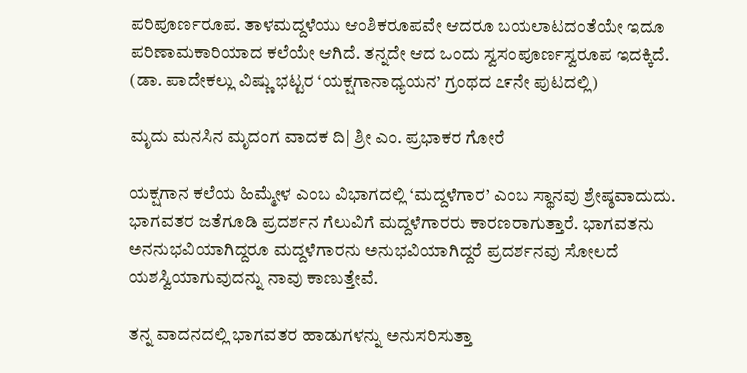ಪರಿಪೂರ್ಣರೂಪ. ತಾಳಮದ್ದಳೆಯು ಆಂಶಿಕರೂಪವೇ ಆದರೂ ಬಯಲಾಟದಂತೆಯೇ ಇದೂ ಪರಿಣಾಮಕಾರಿಯಾದ ಕಲೆಯೇ ಆಗಿದೆ. ತನ್ನದೇ ಆದ ಒಂದು ಸ್ವಸಂಪೂರ್ಣಸ್ವರೂಪ ಇದಕ್ಕಿದೆ. (ಡಾ. ಪಾದೇಕಲ್ಲು ವಿಷ್ಣು ಭಟ್ಟರ ‘ಯಕ್ಷಗಾನಾಧ್ಯಯನ’ ಗ್ರಂಥದ ೭೯ನೇ ಪುಟದಲ್ಲಿ)

ಮೃದು ಮನಸಿನ ಮೃದಂಗ ವಾದಕ ದಿ| ಶ್ರೀ ಎಂ. ಪ್ರಭಾಕರ ಗೋರೆ

ಯಕ್ಷಗಾನ ಕಲೆಯ ಹಿಮ್ಮೇಳ ಎಂಬ ವಿಭಾಗದಲ್ಲಿ ‘ಮದ್ದಳೆಗಾರ’ ಎಂಬ ಸ್ಥಾನವು ಶ್ರೇಷ್ಠವಾದುದು. ಭಾಗವತರ ಜತೆಗೂಡಿ ಪ್ರದರ್ಶನ ಗೆಲುವಿಗೆ ಮದ್ದಳೆಗಾರರು ಕಾರಣರಾಗುತ್ತಾರೆ. ಭಾಗವತನು ಅನನುಭವಿಯಾಗಿದ್ದರೂ ಮದ್ದಳೆಗಾರನು ಅನುಭವಿಯಾಗಿದ್ದರೆ ಪ್ರದರ್ಶನವು ಸೋಲದೆ ಯಶಸ್ವಿಯಾಗುವುದನ್ನು ನಾವು ಕಾಣುತ್ತೇವೆ.

ತನ್ನ ವಾದನದಲ್ಲಿ ಭಾಗವತರ ಹಾಡುಗಳನ್ನು ಅನುಸರಿಸುತ್ತಾ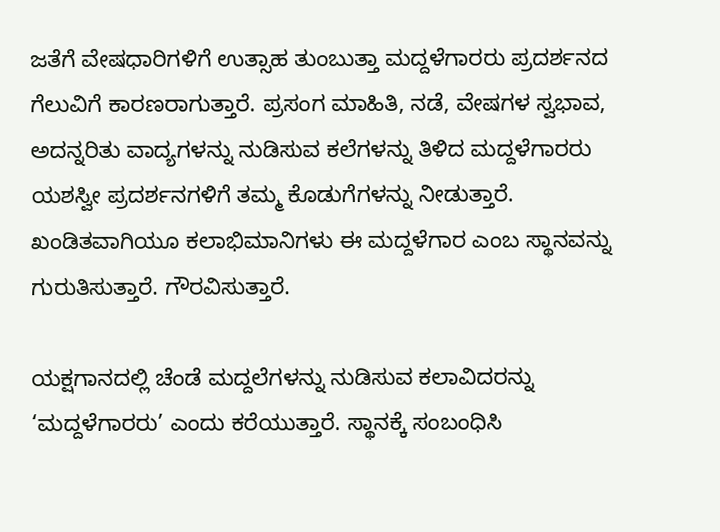ಜತೆಗೆ ವೇಷಧಾರಿಗಳಿಗೆ ಉತ್ಸಾಹ ತುಂಬುತ್ತಾ ಮದ್ದಳೆಗಾರರು ಪ್ರದರ್ಶನದ ಗೆಲುವಿಗೆ ಕಾರಣರಾಗುತ್ತಾರೆ. ಪ್ರಸಂಗ ಮಾಹಿತಿ, ನಡೆ, ವೇಷಗಳ ಸ್ವಭಾವ, ಅದನ್ನರಿತು ವಾದ್ಯಗಳನ್ನು ನುಡಿಸುವ ಕಲೆಗಳನ್ನು ತಿಳಿದ ಮದ್ದಳೆಗಾರರು ಯಶಸ್ವೀ ಪ್ರದರ್ಶನಗಳಿಗೆ ತಮ್ಮ ಕೊಡುಗೆಗಳನ್ನು ನೀಡುತ್ತಾರೆ. ಖಂಡಿತವಾಗಿಯೂ ಕಲಾಭಿಮಾನಿಗಳು ಈ ಮದ್ದಳೆಗಾರ ಎಂಬ ಸ್ಥಾನವನ್ನು ಗುರುತಿಸುತ್ತಾರೆ. ಗೌರವಿಸುತ್ತಾರೆ.

ಯಕ್ಷಗಾನದಲ್ಲಿ ಚೆಂಡೆ ಮದ್ದಲೆಗಳನ್ನು ನುಡಿಸುವ ಕಲಾವಿದರನ್ನು ‘ಮದ್ದಳೆಗಾರರು’ ಎಂದು ಕರೆಯುತ್ತಾರೆ. ಸ್ಥಾನಕ್ಕೆ ಸಂಬಂಧಿಸಿ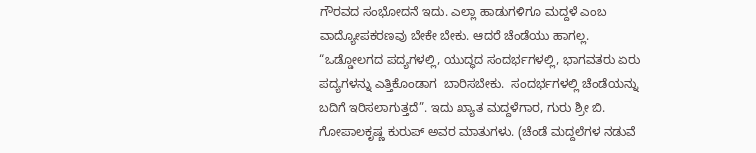ಗೌರವದ ಸಂಭೋದನೆ ಇದು. ಎಲ್ಲಾ ಹಾಡುಗಳಿಗೂ ಮದ್ದಳೆ ಎಂಬ ವಾದ್ಯೋಪಕರಣವು ಬೇಕೇ ಬೇಕು. ಆದರೆ ಚೆಂಡೆಯು ಹಾಗಲ್ಲ. “ಒಡ್ಡೋಲಗದ ಪದ್ಯಗಳಲ್ಲಿ, ಯುದ್ಧದ ಸಂದರ್ಭಗಳಲ್ಲಿ, ಭಾಗವತರು ಏರು ಪದ್ಯಗಳನ್ನು ಎತ್ತಿಕೊಂಡಾಗ  ಬಾರಿಸಬೇಕು.  ಸಂದರ್ಭಗಳಲ್ಲಿ ಚೆಂಡೆಯನ್ನು ಬದಿಗೆ ಇರಿಸಲಾಗುತ್ತದೆ”. ಇದು ಖ್ಯಾತ ಮದ್ದಳೆಗಾರ, ಗುರು ಶ್ರೀ ಬಿ. ಗೋಪಾಲಕೃಷ್ಣ ಕುರುಪ್ ಅವರ ಮಾತುಗಳು. (ಚೆಂಡೆ ಮದ್ದಲೆಗಳ ನಡುವೆ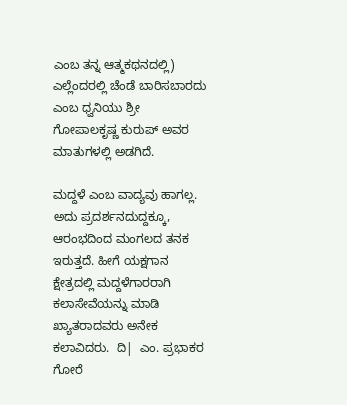ಎಂಬ ತನ್ನ ಆತ್ಮಕಥನದಲ್ಲಿ) ಎಲ್ಲೆಂದರಲ್ಲಿ ಚೆಂಡೆ ಬಾರಿಸಬಾರದು ಎಂಬ ಧ್ವನಿಯು ಶ್ರೀ ಗೋಪಾಲಕೃಷ್ಣ ಕುರುಪ್ ಅವರ ಮಾತುಗಳಲ್ಲಿ ಅಡಗಿದೆ.

ಮದ್ದಳೆ ಎಂಬ ವಾದ್ಯವು ಹಾಗಲ್ಲ. ಅದು ಪ್ರದರ್ಶನದುದ್ದಕ್ಕೂ, ಆರಂಭದಿಂದ ಮಂಗಲದ ತನಕ ಇರುತ್ತದೆ. ಹೀಗೆ ಯಕ್ಷಗಾನ ಕ್ಷೇತ್ರದಲ್ಲಿ ಮದ್ದಳೆಗಾರರಾಗಿ ಕಲಾಸೇವೆಯನ್ನು ಮಾಡಿ ಖ್ಯಾತರಾದವರು ಅನೇಕ ಕಲಾವಿದರು.  ದಿ|  ಎಂ. ಪ್ರಭಾಕರ ಗೋರೆ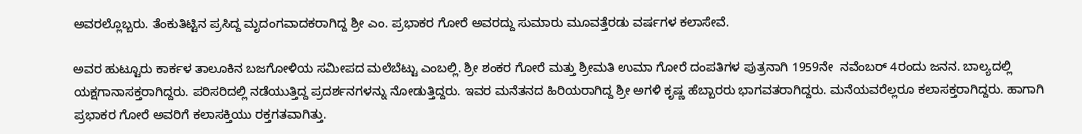ಅವರಲ್ಲೊಬ್ಬರು. ತೆಂಕುತಿಟ್ಟಿನ ಪ್ರಸಿದ್ದ ಮೃದಂಗವಾದಕರಾಗಿದ್ದ ಶ್ರೀ ಎಂ. ಪ್ರಭಾಕರ ಗೋರೆ ಅವರದ್ದು ಸುಮಾರು ಮೂವತ್ತೆರಡು ವರ್ಷಗಳ ಕಲಾಸೇವೆ.

ಅವರ ಹುಟ್ಟೂರು ಕಾರ್ಕಳ ತಾಲೂಕಿನ ಬಜಗೋಳಿಯ ಸಮೀಪದ ಮಲೆಬೆಟ್ಟು ಎಂಬಲ್ಲಿ. ಶ್ರೀ ಶಂಕರ ಗೋರೆ ಮತ್ತು ಶ್ರೀಮತಿ ಉಮಾ ಗೋರೆ ದಂಪತಿಗಳ ಪುತ್ರನಾಗಿ 1959ನೇ  ನವೆಂಬರ್ 4ರಂದು ಜನನ. ಬಾಲ್ಯದಲ್ಲಿ ಯಕ್ಷಗಾನಾಸಕ್ತರಾಗಿದ್ದರು. ಪರಿಸರಿದಲ್ಲಿ ನಡೆಯುತ್ತಿದ್ದ ಪ್ರದರ್ಶನಗಳನ್ನು ನೋಡುತ್ತಿದ್ದರು. ಇವರ ಮನೆತನದ ಹಿರಿಯರಾಗಿದ್ದ ಶ್ರೀ ಅಗಳಿ ಕೃಷ್ಣ ಹೆಬ್ಬಾರರು ಭಾಗವತರಾಗಿದ್ದರು. ಮನೆಯವರೆಲ್ಲರೂ ಕಲಾಸಕ್ತರಾಗಿದ್ದರು. ಹಾಗಾಗಿ ಪ್ರಭಾಕರ ಗೋರೆ ಅವರಿಗೆ ಕಲಾಸಕ್ತಿಯು ರಕ್ತಗತವಾಗಿತ್ತು.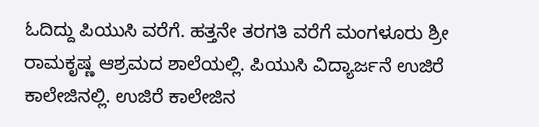ಓದಿದ್ದು ಪಿಯುಸಿ ವರೆಗೆ. ಹತ್ತನೇ ತರಗತಿ ವರೆಗೆ ಮಂಗಳೂರು ಶ್ರೀ ರಾಮಕೃಷ್ಣ ಆಶ್ರಮದ ಶಾಲೆಯಲ್ಲಿ. ಪಿಯುಸಿ ವಿದ್ಯಾರ್ಜನೆ ಉಜಿರೆ ಕಾಲೇಜಿನಲ್ಲಿ. ಉಜಿರೆ ಕಾಲೇಜಿನ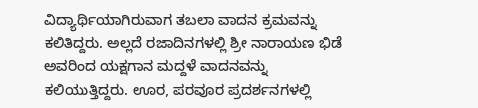ವಿದ್ಯಾರ್ಥಿಯಾಗಿರುವಾಗ ತಬಲಾ ವಾದನ ಕ್ರಮವನ್ನು ಕಲಿತಿದ್ದರು. ಅಲ್ಲದೆ ರಜಾದಿನಗಳಲ್ಲಿ ಶ್ರೀ ನಾರಾಯಣ ಭಿಡೆ ಅವರಿಂದ ಯಕ್ಷಗಾನ ಮದ್ದಳೆ ವಾದನವನ್ನು ಕಲಿಯುತ್ತಿದ್ದರು. ಊರ, ಪರವೂರ ಪ್ರದರ್ಶನಗಳಲ್ಲಿ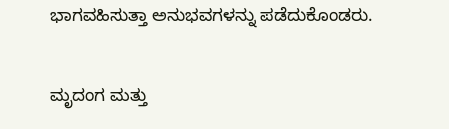ಭಾಗವಹಿಸುತ್ತಾ ಅನುಭವಗಳನ್ನು ಪಡೆದುಕೊಂಡರು.

ಮೃದಂಗ ಮತ್ತು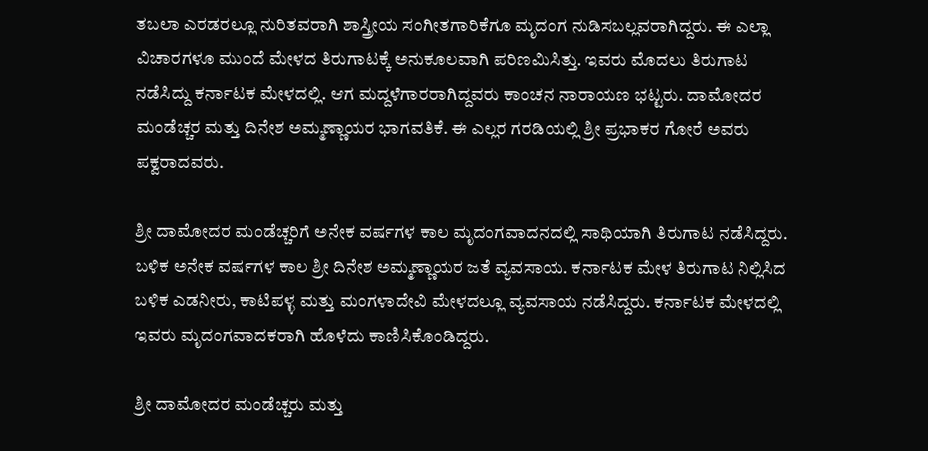ತಬಲಾ ಎರಡರಲ್ಲೂ ನುರಿತವರಾಗಿ ಶಾಸ್ತ್ರೀಯ ಸಂಗೀತಗಾರಿಕೆಗೂ ಮೃದಂಗ ನುಡಿಸಬಲ್ಲವರಾಗಿದ್ದರು. ಈ ಎಲ್ಲಾ ವಿಚಾರಗಳೂ ಮುಂದೆ ಮೇಳದ ತಿರುಗಾಟಕ್ಕೆ ಅನುಕೂಲವಾಗಿ ಪರಿಣಮಿಸಿತ್ತು. ಇವರು ಮೊದಲು ತಿರುಗಾಟ ನಡೆಸಿದ್ದು ಕರ್ನಾಟಕ ಮೇಳದಲ್ಲಿ. ಆಗ ಮದ್ದಳೆಗಾರರಾಗಿದ್ದವರು ಕಾಂಚನ ನಾರಾಯಣ ಭಟ್ಟರು. ದಾಮೋದರ ಮಂಡೆಚ್ಚರ ಮತ್ತು ದಿನೇಶ ಅಮ್ಮಣ್ಣಾಯರ ಭಾಗವತಿಕೆ. ಈ ಎಲ್ಲರ ಗರಡಿಯಲ್ಲಿ ಶ್ರೀ ಪ್ರಭಾಕರ ಗೋರೆ ಅವರು ಪಕ್ವರಾದವರು.

ಶ್ರೀ ದಾಮೋದರ ಮಂಡೆಚ್ಚರಿಗೆ ಅನೇಕ ವರ್ಷಗಳ ಕಾಲ ಮೃದಂಗವಾದನದಲ್ಲಿ ಸಾಥಿಯಾಗಿ ತಿರುಗಾಟ ನಡೆಸಿದ್ದರು. ಬಳಿಕ ಅನೇಕ ವರ್ಷಗಳ ಕಾಲ ಶ್ರೀ ದಿನೇಶ ಅಮ್ಮಣ್ಣಾಯರ ಜತೆ ವ್ಯವಸಾಯ. ಕರ್ನಾಟಕ ಮೇಳ ತಿರುಗಾಟ ನಿಲ್ಲಿಸಿದ ಬಳಿಕ ಎಡನೀರು, ಕಾಟಿಪಳ್ಳ ಮತ್ತು ಮಂಗಳಾದೇವಿ ಮೇಳದಲ್ಲೂ ವ್ಯವಸಾಯ ನಡೆಸಿದ್ದರು. ಕರ್ನಾಟಕ ಮೇಳದಲ್ಲಿ ಇವರು ಮೃದಂಗವಾದಕರಾಗಿ ಹೊಳೆದು ಕಾಣಿಸಿಕೊಂಡಿದ್ದರು.

ಶ್ರೀ ದಾಮೋದರ ಮಂಡೆಚ್ಚರು ಮತ್ತು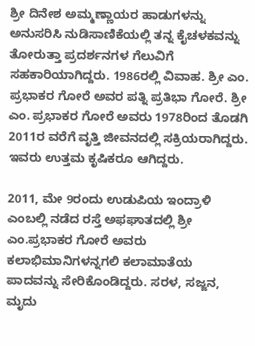ಶ್ರೀ ದಿನೇಶ ಅಮ್ಮಣ್ಣಾಯರ ಹಾಡುಗಳನ್ನು ಅನುಸರಿಸಿ ನುಡಿಸಾಣಿಕೆಯಲ್ಲಿ ತನ್ನ ಕೈಚಳಕವನ್ನು ತೋರುತ್ತಾ ಪ್ರದರ್ಶನಗಳ ಗೆಲುವಿಗೆ ಸಹಕಾರಿಯಾಗಿದ್ದರು. 1986ರಲ್ಲಿ ವಿವಾಹ. ಶ್ರೀ ಎಂ. ಪ್ರಭಾಕರ ಗೋರೆ ಅವರ ಪತ್ನಿ ಪ್ರತಿಭಾ ಗೋರೆ. ಶ್ರೀ ಎಂ. ಪ್ರಭಾಕರ ಗೋರೆ ಅವರು 1978ರಿಂದ ತೊಡಗಿ 2011ರ ವರೆಗೆ ವೃತ್ತಿ ಜೀವನದಲ್ಲಿ ಸಕ್ರಿಯರಾಗಿದ್ದರು. ಇವರು ಉತ್ತಮ ಕೃಷಿಕರೂ ಆಗಿದ್ದರು.

2011, ಮೇ 9ರಂದು ಉಡುಪಿಯ ಇಂದ್ರಾಳಿ ಎಂಬಲ್ಲಿ ನಡೆದ ರಸ್ತೆ ಅಫಘಾತದಲ್ಲಿ ಶ್ರೀ ಎಂ.ಪ್ರಭಾಕರ ಗೋರೆ ಅವರು ಕಲಾಭಿಮಾನಿಗಳನ್ನಗಲಿ ಕಲಾಮಾತೆಯ ಪಾದವನ್ನು ಸೇರಿಕೊಂಡಿದ್ದರು. ಸರಳ, ಸಜ್ಜನ, ಮೃದು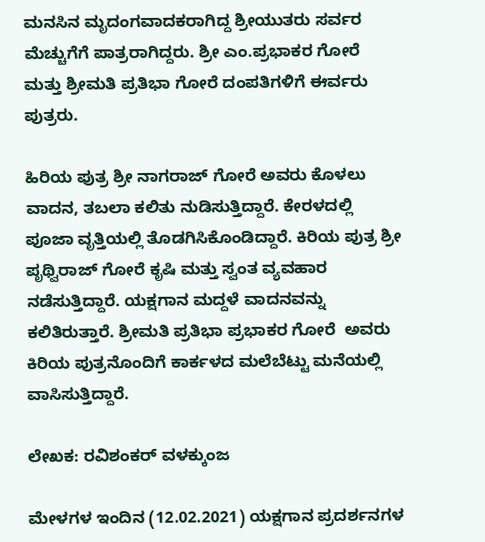ಮನಸಿನ ಮೃದಂಗವಾದಕರಾಗಿದ್ದ ಶ್ರೀಯುತರು ಸರ್ವರ ಮೆಚ್ಚುಗೆಗೆ ಪಾತ್ರರಾಗಿದ್ದರು. ಶ್ರೀ ಎಂ.ಪ್ರಭಾಕರ ಗೋರೆ ಮತ್ತು ಶ್ರೀಮತಿ ಪ್ರತಿಭಾ ಗೋರೆ ದಂಪತಿಗಳಿಗೆ ಈರ್ವರು ಪುತ್ರರು.

ಹಿರಿಯ ಪುತ್ರ ಶ್ರೀ ನಾಗರಾಜ್ ಗೋರೆ ಅವರು ಕೊಳಲು ವಾದನ, ತಬಲಾ ಕಲಿತು ನುಡಿಸುತ್ತಿದ್ದಾರೆ. ಕೇರಳದಲ್ಲಿ ಪೂಜಾ ವೃತ್ತಿಯಲ್ಲಿ ತೊಡಗಿಸಿಕೊಂಡಿದ್ದಾರೆ. ಕಿರಿಯ ಪುತ್ರ ಶ್ರೀ ಪೃಥ್ವಿರಾಜ್ ಗೋರೆ ಕೃಷಿ ಮತ್ತು ಸ್ವಂತ ವ್ಯವಹಾರ ನಡೆಸುತ್ತಿದ್ದಾರೆ. ಯಕ್ಷಗಾನ ಮದ್ದಳೆ ವಾದನವನ್ನು ಕಲಿತಿರುತ್ತಾರೆ. ಶ್ರೀಮತಿ ಪ್ರತಿಭಾ ಪ್ರಭಾಕರ ಗೋರೆ  ಅವರು ಕಿರಿಯ ಪುತ್ರನೊಂದಿಗೆ ಕಾರ್ಕಳದ ಮಲೆಬೆಟ್ಟು ಮನೆಯಲ್ಲಿ ವಾಸಿಸುತ್ತಿದ್ದಾರೆ.

ಲೇಖಕ: ರವಿಶಂಕರ್ ವಳಕ್ಕುಂಜ

ಮೇಳಗಳ ಇಂದಿನ (12.02.2021) ಯಕ್ಷಗಾನ ಪ್ರದರ್ಶನಗಳ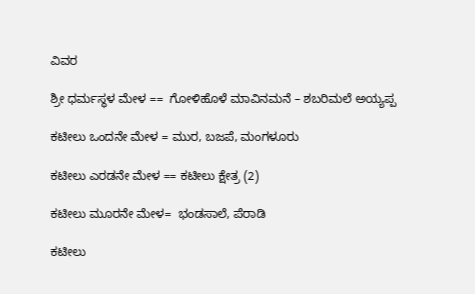ವಿವರ

ಶ್ರೀ ಧರ್ಮಸ್ಥಳ ಮೇಳ ==  ಗೋಳಿಹೊಳೆ ಮಾವಿನಮನೆ – ಶಬರಿಮಲೆ ಅಯ್ಯಪ್ಪ

ಕಟೀಲು ಒಂದನೇ ಮೇಳ = ಮುರ, ಬಜಪೆ, ಮಂಗಳೂರು

ಕಟೀಲು ಎರಡನೇ ಮೇಳ == ಕಟೀಲು ಕ್ಷೇತ್ರ (2)

ಕಟೀಲು ಮೂರನೇ ಮೇಳ=  ಭಂಡಸಾಲೆ, ಪೆರಾಡಿ

ಕಟೀಲು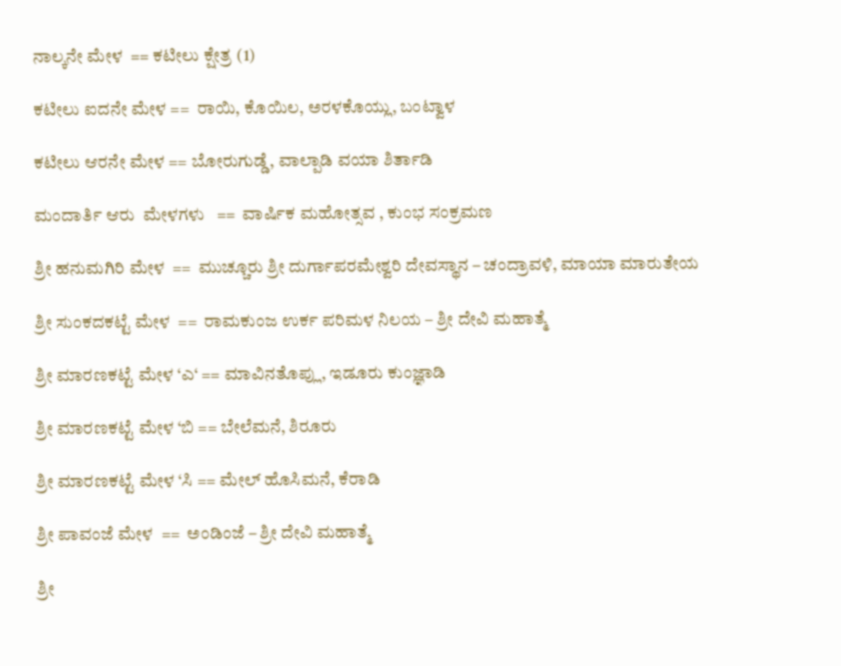ನಾಲ್ಕನೇ ಮೇಳ  == ಕಟೀಲು ಕ್ಷೇತ್ರ (1)

ಕಟೀಲು ಐದನೇ ಮೇಳ ==  ರಾಯಿ, ಕೊಯಿಲ, ಅರಳಕೊಯ್ಲು, ಬಂಟ್ವಾಳ

ಕಟೀಲು ಆರನೇ ಮೇಳ == ಬೋರುಗುಡ್ಡೆ, ವಾಲ್ಪಾಡಿ ವಯಾ ಶಿರ್ತಾಡಿ

ಮಂದಾರ್ತಿ ಆರು  ಮೇಳಗಳು   ==  ವಾರ್ಷಿಕ ಮಹೋತ್ಸವ , ಕುಂಭ ಸಂಕ್ರಮಣ

ಶ್ರೀ ಹನುಮಗಿರಿ ಮೇಳ  ==  ಮುಚ್ಚೂರು ಶ್ರೀ ದುರ್ಗಾಪರಮೇಶ್ವರಿ ದೇವಸ್ಥಾನ – ಚಂದ್ರಾವಳಿ, ಮಾಯಾ ಮಾರುತೇಯ

ಶ್ರೀ ಸುಂಕದಕಟ್ಟೆ ಮೇಳ  ==  ರಾಮಕುಂಜ ಉರ್ಕ ಪರಿಮಳ ನಿಲಯ – ಶ್ರೀ ದೇವಿ ಮಹಾತ್ಮೆ

ಶ್ರೀ ಮಾರಣಕಟ್ಟೆ ಮೇಳ ‘ಎ‘ == ಮಾವಿನತೊಪ್ಲು, ಇಡೂರು ಕುಂಜ್ಞಾಡಿ

ಶ್ರೀ ಮಾರಣಕಟ್ಟೆ ಮೇಳ ‘ಬಿ == ಬೇಲೆಮನೆ, ಶಿರೂರು

ಶ್ರೀ ಮಾರಣಕಟ್ಟೆ ಮೇಳ ‘ಸಿ == ಮೇಲ್ ಹೊಸಿಮನೆ, ಕೆರಾಡಿ

ಶ್ರೀ ಪಾವಂಜೆ ಮೇಳ  ==  ಅಂಡಿಂಜೆ – ಶ್ರೀ ದೇವಿ ಮಹಾತ್ಮೆ

ಶ್ರೀ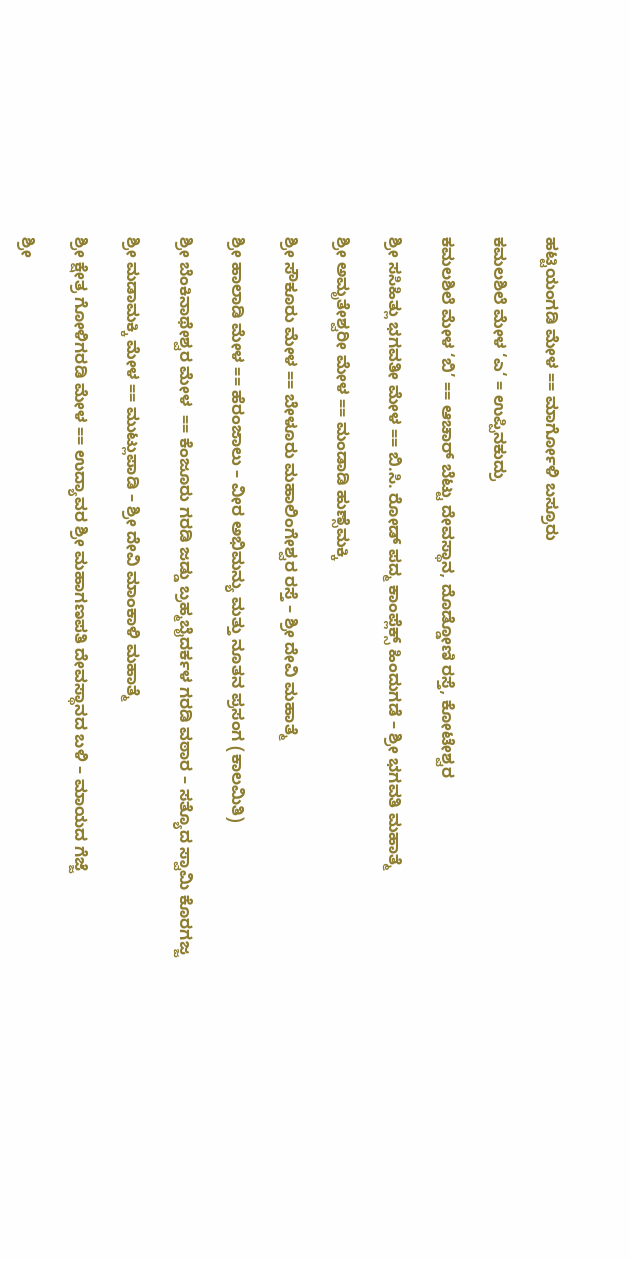ಹಟ್ಟಿಯಂಗಡಿ ಮೇಳ == ಮಾರ್ಗೋಳಿ ಬಸ್ರೂರು

ಕಮಲಶಿಲೆ ಮೇಳ ‘ಎ‘ = ಉಪ್ಪಿನಕುದ್ರು

ಕಮಲಶಿಲೆ ಮೇಳ ‘ಬಿ’ == ಆಚಾರ್ ಬೆಟ್ಟು ದೇವಸ್ಥಾನ, ದೊಡ್ಡೋಣಿ ರಸ್ತೆ, ಕೋಟೇಶ್ವರ

ಶ್ರೀ ಸಸಿಹಿತ್ಲು ಭಗವತೀ ಮೇಳ == ಬಿ.ಸಿ. ರೋಡ್ ಪದ್ಮ ಕಾಂಪ್ಲೆಕ್ಸ್ ಹಿಂದುಗಡೆ – ಶ್ರೀ ಭಗವತಿ ಮಹಾತ್ಮೆ

ಶ್ರೀ ಅಮೃತೇಶ್ವರೀ ಮೇಳ == ಮಂಡಾಡಿ ಹುಣ್ಸೆಮಕ್ಕಿ

ಶ್ರೀ ಸೌಕೂರು ಮೇಳ == ಬೇಳೂರು ಮಹಾಲಿಂಗೇಶ್ವರ ರಸ್ತೆ – ಶ್ರೀ ದೇವಿ ಮಹಾತ್ಮೆ

ಶ್ರೀ ಹಾಲಾಡಿ ಮೇಳ == ಹೆರಂಜಾಲು – ವೀರ ಅಭಿಮನ್ಯು ಮತ್ತು ನೂತನ ಪ್ರಸಂಗ (ಕಾಲಮಿತಿ)

ಶ್ರೀ ಬೆಂಕಿನಾಥೇಶ್ವರ ಮೇಳ  == ಕೆಂಜೂರು ಗರಡಿ ಜಡ್ಡು ಬ್ರಹ್ಮಬೈದರ್ಕಳ ಗರಡಿ ವಠಾರ – ಸತ್ಯೊದ ಸ್ವಾಮಿ ಕೊರಗಜ್ಜ

ಶ್ರೀ ಮಡಾಮಕ್ಕಿ ಮೇಳ == ಮುಟ್ಲುಪಾಡಿ – ಶ್ರೀ ದೇವಿ ಮಾಂಕಾಳಿ ಮಹಾತ್ಮೆ

ಶ್ರೀ ಕ್ಷೇತ್ರ ಗೋಳಿಗರಡಿ ಮೇಳ == ಉದ್ಯಾವರ ಶ್ರೀ ಮಹಾಗಣಪತಿ ದೇವಸ್ಥಾನದ ಬಳಿ – ಮಾಯದ ಗೆಜ್ಜೆ

ಶ್ರೀ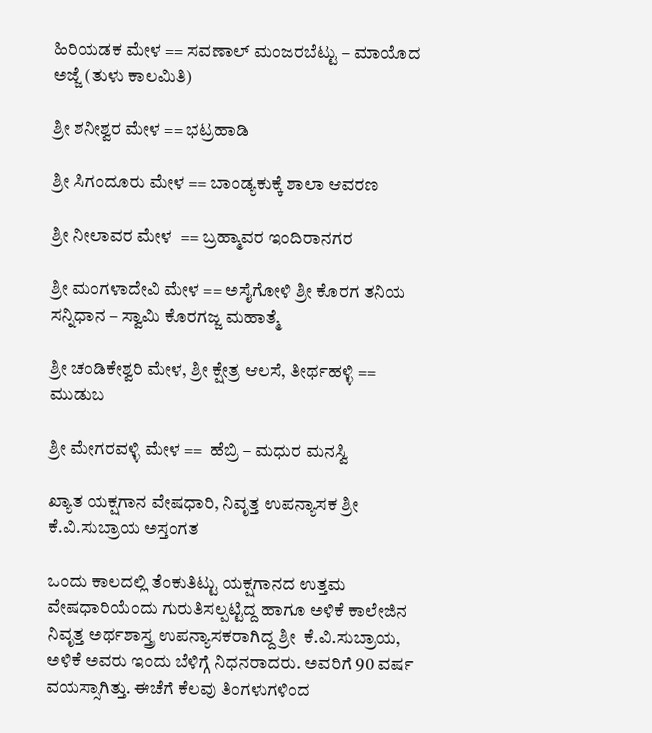ಹಿರಿಯಡಕ ಮೇಳ == ಸವಣಾಲ್ ಮಂಜರಬೆಟ್ಟು – ಮಾಯೊದ ಅಜ್ಜೆ (ತುಳು ಕಾಲಮಿತಿ)

ಶ್ರೀ ಶನೀಶ್ವರ ಮೇಳ == ಭಟ್ರಹಾಡಿ

ಶ್ರೀ ಸಿಗಂದೂರು ಮೇಳ == ಬಾಂಡ್ಯಕುಕ್ಕೆ ಶಾಲಾ ಆವರಣ

ಶ್ರೀ ನೀಲಾವರ ಮೇಳ  == ಬ್ರಹ್ಮಾವರ ಇಂದಿರಾನಗರ

ಶ್ರೀ ಮಂಗಳಾದೇವಿ ಮೇಳ == ಅಸೈಗೋಳಿ ಶ್ರೀ ಕೊರಗ ತನಿಯ ಸನ್ನಿಧಾನ – ಸ್ವಾಮಿ ಕೊರಗಜ್ಜ ಮಹಾತ್ಮೆ

ಶ್ರೀ ಚಂಡಿಕೇಶ್ವರಿ ಮೇಳ, ಶ್ರೀ ಕ್ಷೇತ್ರ ಆಲಸೆ, ತೀರ್ಥಹಳ್ಳಿ == ಮುಡುಬ

ಶ್ರೀ ಮೇಗರವಳ್ಳಿ ಮೇಳ ==  ಹೆಬ್ರಿ – ಮಧುರ ಮನಸ್ವಿ

ಖ್ಯಾತ ಯಕ್ಷಗಾನ ವೇಷಧಾರಿ, ನಿವೃತ್ತ ಉಪನ್ಯಾಸಕ ಶ್ರೀ ಕೆ.ವಿ.ಸುಬ್ರಾಯ ಅಸ್ತಂಗತ

ಒಂದು ಕಾಲದಲ್ಲಿ ತೆಂಕುತಿಟ್ಟು ಯಕ್ಷಗಾನದ ಉತ್ತಮ ವೇಷಧಾರಿಯೆಂದು ಗುರುತಿಸಲ್ಪಟ್ಟಿದ್ದ ಹಾಗೂ ಅಳಿಕೆ ಕಾಲೇಜಿನ ನಿವೃತ್ತ ಅರ್ಥಶಾಸ್ತ್ರ ಉಪನ್ಯಾಸಕರಾಗಿದ್ದ ಶ್ರೀ  ಕೆ.ವಿ.ಸುಬ್ರಾಯ, ಅಳಿಕೆ ಅವರು ಇಂದು ಬೆಳಿಗ್ಗೆ ನಿಧನರಾದರು. ಅವರಿಗೆ 90 ವರ್ಷ ವಯಸ್ಸಾಗಿತ್ತು. ಈಚೆಗೆ ಕೆಲವು ತಿಂಗಳುಗಳಿಂದ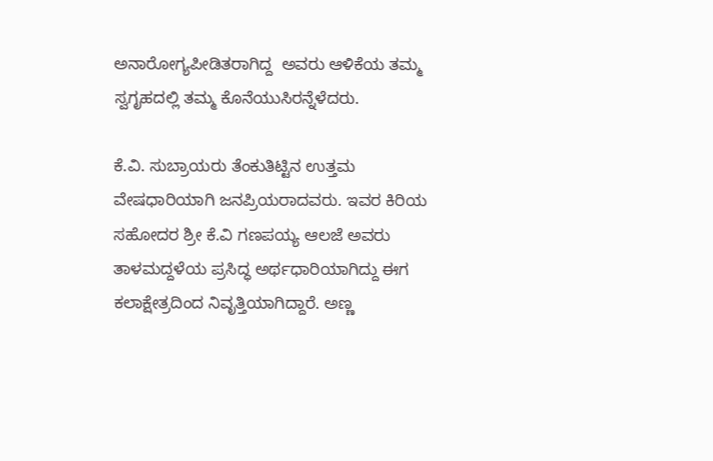ಅನಾರೋಗ್ಯಪೀಡಿತರಾಗಿದ್ದ  ಅವರು ಆಳಿಕೆಯ ತಮ್ಮ ಸ್ವಗೃಹದಲ್ಲಿ ತಮ್ಮ ಕೊನೆಯುಸಿರನ್ನೆಳೆದರು.

ಕೆ.ವಿ. ಸುಬ್ರಾಯರು ತೆಂಕುತಿಟ್ಟಿನ ಉತ್ತಮ ವೇಷಧಾರಿಯಾಗಿ ಜನಪ್ರಿಯರಾದವರು. ಇವರ ಕಿರಿಯ ಸಹೋದರ ಶ್ರೀ ಕೆ.ವಿ ಗಣಪಯ್ಯ ಆಲಜೆ ಅವರು ತಾಳಮದ್ದಳೆಯ ಪ್ರಸಿದ್ಧ ಅರ್ಥಧಾರಿಯಾಗಿದ್ದು ಈಗ ಕಲಾಕ್ಷೇತ್ರದಿಂದ ನಿವೃತ್ತಿಯಾಗಿದ್ದಾರೆ. ಅಣ್ಣ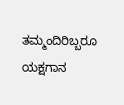ತಮ್ಮಂದಿರಿಬ್ಬರೂ ಯಕ್ಷಗಾನ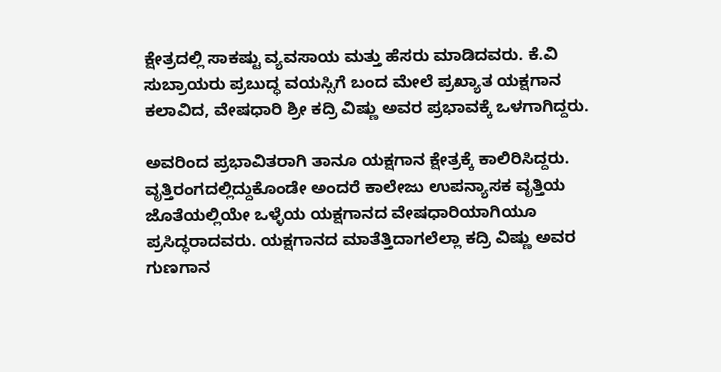ಕ್ಷೇತ್ರದಲ್ಲಿ ಸಾಕಷ್ಟು ವ್ಯವಸಾಯ ಮತ್ತು ಹೆಸರು ಮಾಡಿದವರು. ಕೆ.ವಿ ಸುಬ್ರಾಯರು ಪ್ರಬುದ್ಧ ವಯಸ್ಸಿಗೆ ಬಂದ ಮೇಲೆ ಪ್ರಖ್ಯಾತ ಯಕ್ಷಗಾನ ಕಲಾವಿದ, ವೇಷಧಾರಿ ಶ್ರೀ ಕದ್ರಿ ವಿಷ್ಣು ಅವರ ಪ್ರಭಾವಕ್ಕೆ ಒಳಗಾಗಿದ್ದರು.

ಅವರಿಂದ ಪ್ರಭಾವಿತರಾಗಿ ತಾನೂ ಯಕ್ಷಗಾನ ಕ್ಷೇತ್ರಕ್ಕೆ ಕಾಲಿರಿಸಿದ್ದರು. ವೃತ್ತಿರಂಗದಲ್ಲಿದ್ದುಕೊಂಡೇ ಅಂದರೆ ಕಾಲೇಜು ಉಪನ್ಯಾಸಕ ವೃತ್ತಿಯ ಜೊತೆಯಲ್ಲಿಯೇ ಒಳ್ಳೆಯ ಯಕ್ಷಗಾನದ ವೇಷಧಾರಿಯಾಗಿಯೂ ಪ್ರಸಿದ್ಧರಾದವರು. ಯಕ್ಷಗಾನದ ಮಾತೆತ್ತಿದಾಗಲೆಲ್ಲಾ ಕದ್ರಿ ವಿಷ್ಣು ಅವರ ಗುಣಗಾನ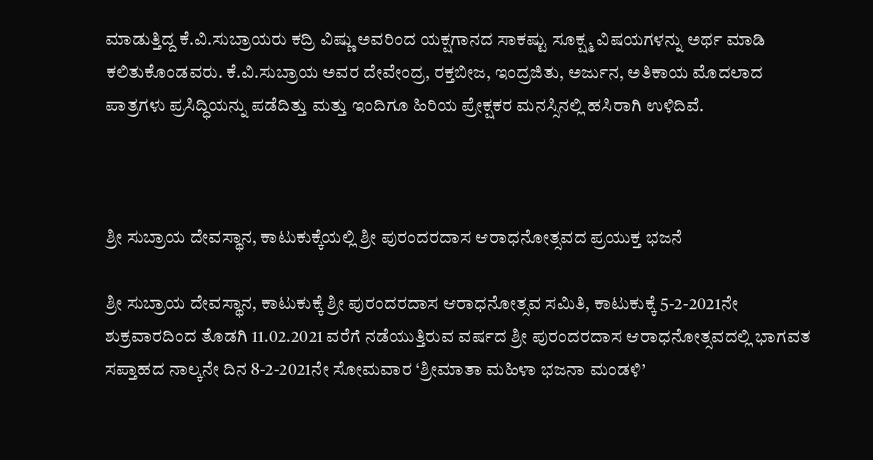ಮಾಡುತ್ತಿದ್ದ ಕೆ.ವಿ.ಸುಬ್ರಾಯರು ಕದ್ರಿ ವಿಷ್ಣು ಅವರಿಂದ ಯಕ್ಷಗಾನದ ಸಾಕಷ್ಟು ಸೂಕ್ಷ್ಮ ವಿಷಯಗಳನ್ನು ಅರ್ಥ ಮಾಡಿ ಕಲಿತುಕೊಂಡವರು. ಕೆ.ವಿ.ಸುಬ್ರಾಯ ಅವರ ದೇವೇಂದ್ರ, ರಕ್ತಬೀಜ, ಇಂದ್ರಜಿತು, ಅರ್ಜುನ, ಅತಿಕಾಯ ಮೊದಲಾದ ಪಾತ್ರಗಳು ಪ್ರಸಿದ್ಧಿಯನ್ನು ಪಡೆದಿತ್ತು ಮತ್ತು ಇಂದಿಗೂ ಹಿರಿಯ ಪ್ರೇಕ್ಷಕರ ಮನಸ್ಸಿನಲ್ಲಿ ಹಸಿರಾಗಿ ಉಳಿದಿವೆ.



ಶ್ರೀ ಸುಬ್ರಾಯ ದೇವಸ್ಥಾನ, ಕಾಟುಕುಕ್ಕೆಯಲ್ಲಿ ಶ್ರೀ ಪುರಂದರದಾಸ ಆರಾಧನೋತ್ಸವದ ಪ್ರಯುಕ್ತ ಭಜನೆ

ಶ್ರೀ ಸುಬ್ರಾಯ ದೇವಸ್ಥಾನ, ಕಾಟುಕುಕ್ಕೆ ಶ್ರೀ ಪುರಂದರದಾಸ ಆರಾಧನೋತ್ಸವ ಸಮಿತಿ, ಕಾಟುಕುಕ್ಕೆ 5-2-2021ನೇ ಶುಕ್ರವಾರದಿಂದ ತೊಡಗಿ 11.02.2021 ವರೆಗೆ ನಡೆಯುತ್ತಿರುವ ವರ್ಷದ ಶ್ರೀ ಪುರಂದರದಾಸ ಆರಾಧನೋತ್ಸವದಲ್ಲಿ ಭಾಗವತ ಸಪ್ತಾಹದ ನಾಲ್ಕನೇ ದಿನ 8-2-2021ನೇ ಸೋಮವಾರ ‘ಶ್ರೀಮಾತಾ ಮಹಿಳಾ ಭಜನಾ ಮಂಡಳಿ’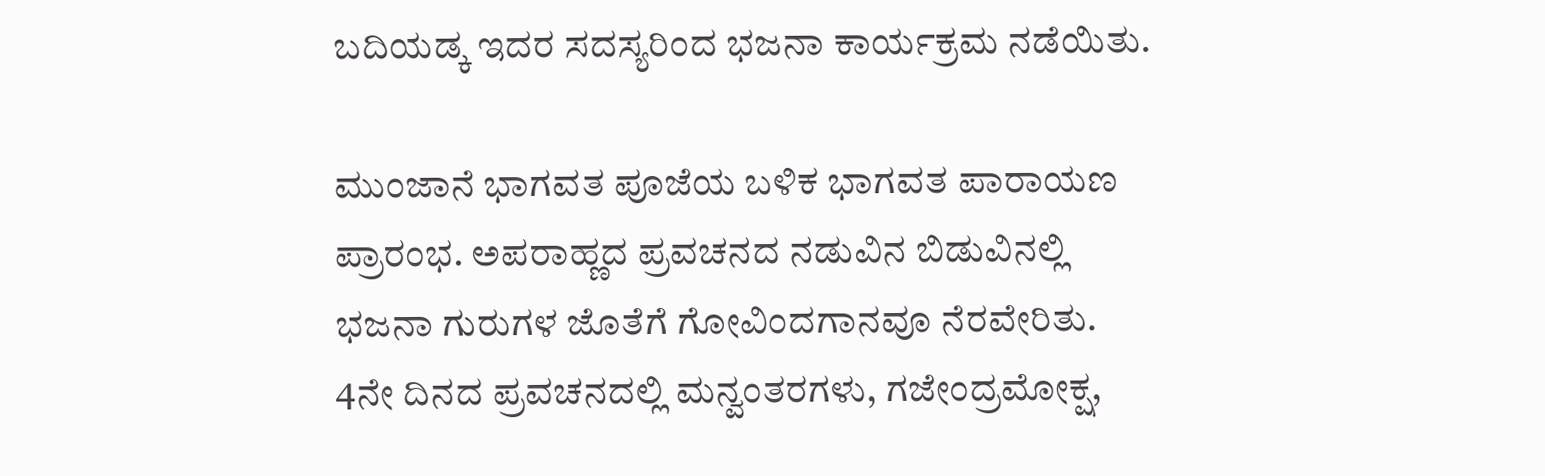ಬದಿಯಡ್ಕ ಇದರ ಸದಸ್ಯರಿಂದ ಭಜನಾ ಕಾರ್ಯಕ್ರಮ ನಡೆಯಿತು.

ಮುಂಜಾನೆ ಭಾಗವತ ಪೂಜೆಯ ಬಳಿಕ ಭಾಗವತ ಪಾರಾಯಣ ಪ್ರಾರಂಭ. ಅಪರಾಹ್ಣದ ಪ್ರವಚನದ ನಡುವಿನ ಬಿಡುವಿನಲ್ಲಿ ಭಜನಾ ಗುರುಗಳ ಜೊತೆಗೆ ಗೋವಿಂದಗಾನವೂ ನೆರವೇರಿತು. 4ನೇ ದಿನದ ಪ್ರವಚನದಲ್ಲಿ ಮನ್ವಂತರಗಳು, ಗಜೇಂದ್ರಮೋಕ್ಷ,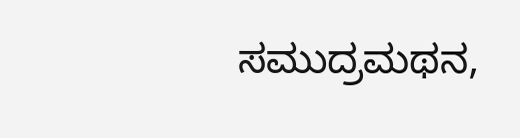ಸಮುದ್ರಮಥನ,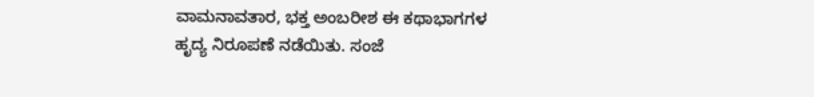ವಾಮನಾವತಾರ, ಭಕ್ತ ಅಂಬರೀಶ ಈ ಕಥಾಭಾಗಗಳ ಹೃದ್ಯ ನಿರೂಪಣೆ ನಡೆಯಿತು. ಸಂಜೆ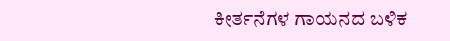ಕೀರ್ತನೆಗಳ ಗಾಯನದ ಬಳಿಕ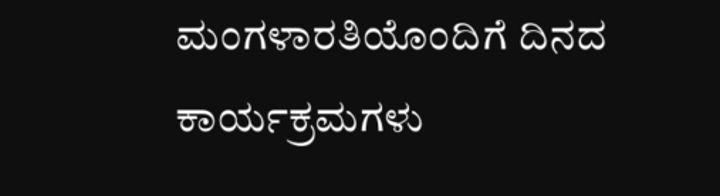ಮಂಗಳಾರತಿಯೊಂದಿಗೆ ದಿನದ ಕಾರ್ಯಕ್ರಮಗಳು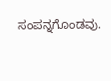ಸಂಪನ್ನಗೊಂಡವು.